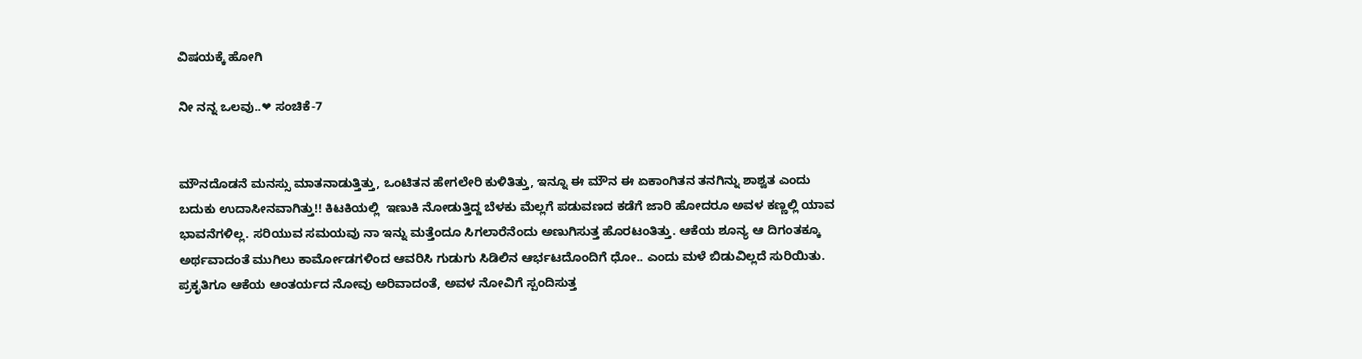ವಿಷಯಕ್ಕೆ ಹೋಗಿ

ನೀ ನನ್ನ ಒಲವು..❤ ಸಂಚಿಕೆ-7


ಮೌನದೊಡನೆ ಮನಸ್ಸು ಮಾತನಾಡುತ್ತಿತ್ತು, ಒಂಟಿತನ ಹೇಗಲೇರಿ ಕುಳಿತಿತ್ತು, ಇನ್ನೂ ಈ ಮೌನ ಈ ಏಕಾಂಗಿತನ ತನಗಿನ್ನು ಶಾಶ್ವತ ಎಂದು ಬದುಕು ಉದಾಸೀನವಾಗಿತ್ತು!! ಕಿಟಕಿಯಲ್ಲಿ  ಇಣುಕಿ ನೋಡುತ್ತಿದ್ದ ಬೆಳಕು ಮೆಲ್ಲಗೆ ಪಡುವಣದ ಕಡೆಗೆ ಜಾರಿ ಹೋದರೂ ಅವಳ ಕಣ್ಣಲ್ಲಿ ಯಾವ ಭಾವನೆಗಳಿಲ್ಲ. ಸರಿಯುವ ಸಮಯವು ನಾ ಇನ್ನು ಮತ್ತೆಂದೂ ಸಿಗಲಾರೆನೆಂದು ಅಣುಗಿಸುತ್ತ ಹೊರಟಂತಿತ್ತು. ಆಕೆಯ ಶೂನ್ಯ ಆ ದಿಗಂತಕ್ಕೂ ಅರ್ಥವಾದಂತೆ ಮುಗಿಲು ಕಾರ್ಮೋಡಗಳಿಂದ ಆವರಿಸಿ ಗುಡುಗು ಸಿಡಿಲಿನ ಆರ್ಭಟದೊಂದಿಗೆ ಧೋ.. ಎಂದು ಮಳೆ ಬಿಡುವಿಲ್ಲದೆ ಸುರಿಯಿತು. ಪ್ರಕೃತಿಗೂ ಆಕೆಯ ಆಂತರ್ಯದ ನೋವು ಅರಿವಾದಂತೆ, ಅವಳ ನೋವಿಗೆ ಸ್ಪಂದಿಸುತ್ತ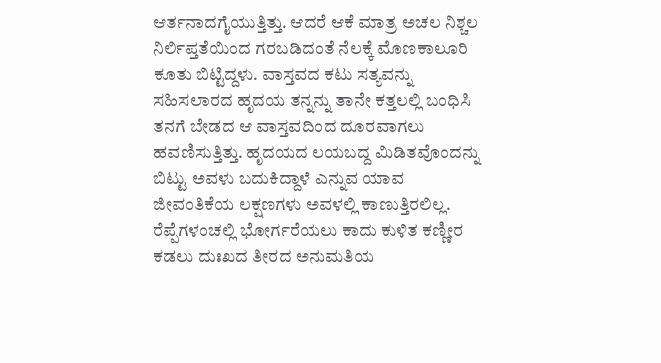ಆರ್ತನಾದಗೈಯುತ್ತಿತ್ತು. ಆದರೆ ಆಕೆ ಮಾತ್ರ ಅಚಲ ನಿಶ್ಚಲ ನಿರ್ಲಿಪ್ತತೆಯಿಂದ ಗರಬಡಿದಂತೆ ನೆಲಕ್ಕೆ ಮೊಣಕಾಲೂರಿ ಕೂತು ಬಿಟ್ಟಿದ್ದಳು. ವಾಸ್ತವದ ಕಟು ಸತ್ಯವನ್ನು ಸಹಿಸಲಾರದ ಹೃದಯ ತನ್ನನ್ನು ತಾನೇ ಕತ್ತಲಲ್ಲಿ ಬಂಧಿಸಿ ತನಗೆ ಬೇಡದ ಆ ವಾಸ್ತವದಿಂದ ದೂರವಾಗಲು ಹವಣಿಸುತ್ತಿತ್ತು. ಹೃದಯದ ಲಯಬದ್ದ ಮಿಡಿತವೊಂದನ್ನು ಬಿಟ್ಟು ಅವಳು ಬದುಕಿದ್ದಾಳೆ ಎನ್ನುವ ಯಾವ ಜೀವಂತಿಕೆಯ ಲಕ್ಷಣಗಳು ಅವಳಲ್ಲಿ ಕಾಣುತ್ತಿರಲಿಲ್ಲ. ರೆಪ್ಪೆಗಳಂಚಲ್ಲಿ ಭೋರ್ಗರೆಯಲು ಕಾದು ಕುಳಿತ ಕಣ್ಣೀರ ಕಡಲು ದುಃಖದ ತೀರದ ಅನುಮತಿಯ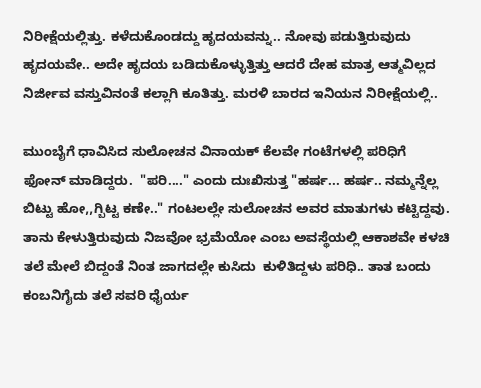ನಿರೀಕ್ಷೆಯಲ್ಲಿತ್ತು. ಕಳೆದುಕೊಂಡದ್ದು ಹೃದಯವನ್ನು.. ನೋವು ಪಡುತ್ತಿರುವುದು ಹೃದಯವೇ.. ಅದೇ ಹೃದಯ ಬಡಿದುಕೊಳ್ಳುತ್ತಿತ್ತು ಆದರೆ ದೇಹ ಮಾತ್ರ ಆತ್ಮವಿಲ್ಲದ ನಿರ್ಜೀವ ವಸ್ತುವಿನಂತೆ ಕಲ್ಲಾಗಿ ಕೂತಿತ್ತು. ಮರಳಿ ಬಾರದ ಇನಿಯನ ನಿರೀಕ್ಷೆಯಲ್ಲಿ..

ಮುಂಬೈಗೆ ಧಾವಿಸಿದ ಸುಲೋಚನ ವಿನಾಯಕ್ ಕೆಲವೇ ಗಂಟೆಗಳಲ್ಲಿ ಪರಿಧಿಗೆ ಫೋನ್ ಮಾಡಿದ್ದರು.  "ಪರಿ‌‌...." ಎಂದು ದುಃಖಿಸುತ್ತ "ಹರ್ಷ... ಹರ್ಷ.. ನಮ್ಮನ್ನೆಲ್ಲ ಬಿಟ್ಟು ಹೋ,,ಗ್ಬಿಟ್ಟ ಕಣೇ.." ಗಂಟಲಲ್ಲೇ ಸುಲೋಚನ ಅವರ ಮಾತುಗಳು ಕಟ್ಟಿದ್ದವು. ತಾನು ಕೇಳುತ್ತಿರುವುದು ನಿಜವೋ ಭ್ರಮೆಯೋ ಎಂಬ ಅವಸ್ಥೆಯಲ್ಲಿ ಆಕಾಶವೇ ಕಳಚಿ ತಲೆ ಮೇಲೆ ಬಿದ್ದಂತೆ ನಿಂತ ಜಾಗದಲ್ಲೇ ಕುಸಿದು  ಕುಳಿತಿದ್ದಳು ಪರಿಧಿ.. ತಾತ ಬಂದು ಕಂಬನಿಗೈದು ತಲೆ ಸವರಿ ಧೈರ್ಯ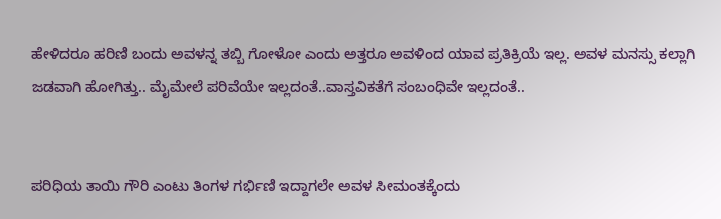ಹೇಳಿದರೂ ಹರಿಣಿ ಬಂದು ಅವಳನ್ನ ತಬ್ಬಿ ಗೋಳೋ ಎಂದು ಅತ್ತರೂ ಅವಳಿಂದ ಯಾವ ಪ್ರತಿಕ್ರಿಯೆ ಇಲ್ಲ. ಅವಳ ಮನಸ್ಸು ಕಲ್ಲಾಗಿ ಜಡವಾಗಿ ಹೋಗಿತ್ತು.. ಮೈಮೇಲೆ ಪರಿವೆಯೇ ಇಲ್ಲದಂತೆ..ವಾಸ್ತವಿಕತೆಗೆ ಸಂಬಂಧಿವೇ ಇಲ್ಲದಂತೆ..


ಪರಿಧಿಯ ತಾಯಿ ಗೌರಿ ಎಂಟು ತಿಂಗಳ ಗರ್ಭಿಣಿ ಇದ್ದಾಗಲೇ ಅವಳ ಸೀಮಂತಕ್ಕೆಂದು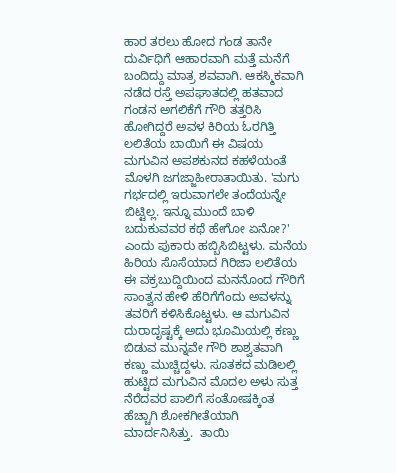ಹಾರ ತರಲು ಹೋದ ಗಂಡ ತಾನೇ ದುರ್ವಿಧಿಗೆ ಆಹಾರವಾಗಿ ಮತ್ತೆ ಮನೆಗೆ ಬಂದಿದ್ದು ಮಾತ್ರ ಶವವಾಗಿ. ಆಕಸ್ಮಿಕವಾಗಿ ನಡೆದ ರಸ್ತೆ ಅಪಘಾತದಲ್ಲಿ ಹತವಾದ ಗಂಡನ ಅಗಲಿಕೆಗೆ ಗೌರಿ ತತ್ತರಿಸಿ ಹೋಗಿದ್ದರೆ ಅವಳ ಕಿರಿಯ ಓರಗಿತ್ತಿ ಲಲಿತೆಯ ಬಾಯಿಗೆ ಈ ವಿಷಯ ಮಗುವಿನ ಅಪಶಕುನದ ಕಹಳೆಯಂತೆ ಮೊಳಗಿ ಜಗಜ್ಜಾಹೀರಾತಾಯಿತು. 'ಮಗು ಗರ್ಭದಲ್ಲಿ ಇರುವಾಗಲೇ ತಂದೆಯನ್ನೇ ಬಿಟ್ಟಿಲ್ಲ. ಇನ್ನೂ ಮುಂದೆ ಬಾಳಿ ಬದುಕುವವರ ಕಥೆ ಹೇಗೋ ಏನೋ?' ಎಂದು ಪುಕಾರು ಹಬ್ಬಿಸಿಬಿಟ್ಟಳು. ಮನೆಯ ಹಿರಿಯ ಸೊಸೆಯಾದ ಗಿರಿಜಾ ಲಲಿತೆಯ ಈ ವಕ್ರಬುದ್ದಿಯಿಂದ ಮನನೊಂದ ಗೌರಿಗೆ ಸಾಂತ್ವನ ಹೇಳಿ ಹೆರಿಗೆಗೆಂದು ಅವಳನ್ನು ತವರಿಗೆ ಕಳಿಸಿಕೊಟ್ಟಳು. ಆ ಮಗುವಿನ ದುರಾದೃಷ್ಟಕ್ಕೆ ಅದು ಭೂಮಿಯಲ್ಲಿ ಕಣ್ಣು ಬಿಡುವ ಮುನ್ನವೇ ಗೌರಿ ಶಾಶ್ವತವಾಗಿ ಕಣ್ಣು ಮುಚ್ಚಿದ್ದಳು‌. ಸೂತಕದ ಮಡಿಲಲ್ಲಿ ಹುಟ್ಟಿದ ಮಗುವಿನ ಮೊದಲ ಅಳು ಸುತ್ತ ನೆರೆದವರ ಪಾಲಿಗೆ ಸಂತೋಷಕ್ಕಿಂತ ಹೆಚ್ಚಾಗಿ ಶೋಕಗೀತೆಯಾಗಿ ಮಾರ್ದನಿಸಿತ್ತು.  ತಾಯಿ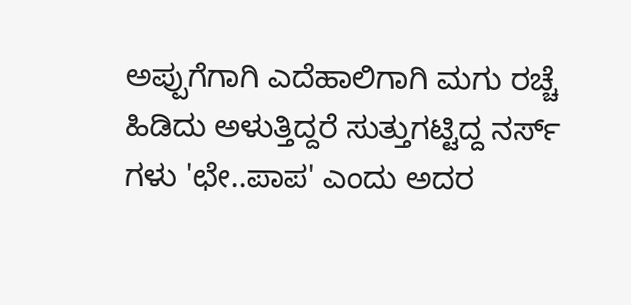ಅಪ್ಪುಗೆಗಾಗಿ ಎದೆಹಾಲಿಗಾಗಿ ಮಗು ರಚ್ಚೆ ಹಿಡಿದು ಅಳುತ್ತಿದ್ದರೆ ಸುತ್ತುಗಟ್ಟಿದ್ದ ನರ್ಸ್ ಗಳು 'ಛೇ..ಪಾಪ' ಎಂದು ಅದರ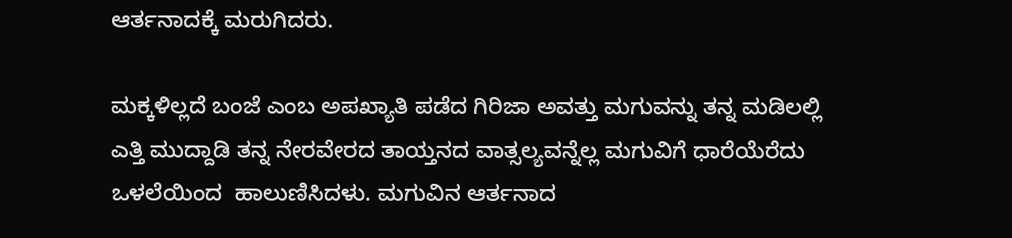ಆರ್ತನಾದಕ್ಕೆ ಮರುಗಿದರು.

ಮಕ್ಕಳಿಲ್ಲದೆ ಬಂಜೆ ಎಂಬ ಅಪಖ್ಯಾತಿ ಪಡೆದ ಗಿರಿಜಾ ಅವತ್ತು ಮಗುವನ್ನು ತನ್ನ ಮಡಿಲಲ್ಲಿ ಎತ್ತಿ ಮುದ್ದಾಡಿ ತನ್ನ ನೇರವೇರದ ತಾಯ್ತನದ ವಾತ್ಸಲ್ಯವನ್ನೆಲ್ಲ ಮಗುವಿಗೆ ಧಾರೆಯೆರೆದು ಒಳಲೆಯಿಂದ  ಹಾಲುಣಿಸಿದಳು. ಮಗುವಿನ ಆರ್ತನಾದ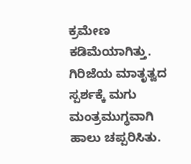ಕ್ರಮೇಣ ಕಡಿಮೆಯಾಗಿತ್ತು. ಗಿರಿಜೆಯ ಮಾತೃತ್ವದ ಸ್ಪರ್ಶಕ್ಕೆ ಮಗು ಮಂತ್ರಮುಗ್ಧವಾಗಿ ಹಾಲು ಚಪ್ಪರಿಸಿತು.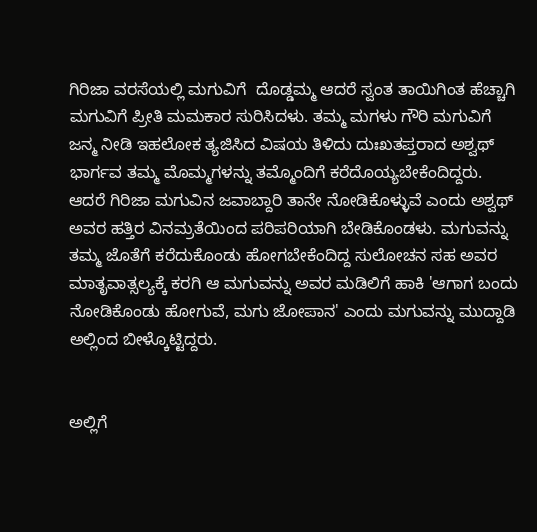ಗಿರಿಜಾ ವರಸೆಯಲ್ಲಿ ಮಗುವಿಗೆ  ದೊಡ್ಡಮ್ಮ ಆದರೆ ಸ್ವಂತ ತಾಯಿಗಿಂತ ಹೆಚ್ಚಾಗಿ ಮಗುವಿಗೆ ಪ್ರೀತಿ ಮಮಕಾರ ಸುರಿಸಿದಳು. ತಮ್ಮ ಮಗಳು ಗೌರಿ ಮಗುವಿಗೆ ಜನ್ಮ ನೀಡಿ ಇಹಲೋಕ ತ್ಯಜಿಸಿದ ವಿಷಯ ತಿಳಿದು ದುಃಖತಪ್ತರಾದ ಅಶ್ವಥ್ ಭಾರ್ಗವ ತಮ್ಮ ಮೊಮ್ಮಗಳನ್ನು ತಮ್ಮೊಂದಿಗೆ ಕರೆದೊಯ್ಯಬೇಕೆಂದಿದ್ದರು. ಆದರೆ ಗಿರಿಜಾ ಮಗುವಿನ ಜವಾಬ್ದಾರಿ ತಾನೇ ನೋಡಿಕೊಳ್ಳುವೆ ಎಂದು ಅಶ್ವಥ್ ಅವರ ಹತ್ತಿರ ವಿನಮ್ರತೆಯಿಂದ ಪರಿಪರಿಯಾಗಿ ಬೇಡಿಕೊಂಡಳು. ಮಗುವನ್ನು ತಮ್ಮ ಜೊತೆಗೆ ಕರೆದುಕೊಂಡು ಹೋಗಬೇಕೆಂದಿದ್ದ ಸುಲೋಚನ ಸಹ ಅವರ ಮಾತೃವಾತ್ಸಲ್ಯಕ್ಕೆ ಕರಗಿ ಆ ಮಗುವನ್ನು ಅವರ ಮಡಿಲಿಗೆ ಹಾಕಿ 'ಆಗಾಗ ಬಂದು ನೋಡಿಕೊಂಡು ಹೋಗುವೆ, ಮಗು ಜೋಪಾನ' ಎಂದು ಮಗುವನ್ನು ಮುದ್ದಾಡಿ ಅಲ್ಲಿಂದ ಬೀಳ್ಕೊಟ್ಟಿದ್ದರು.


ಅಲ್ಲಿಗೆ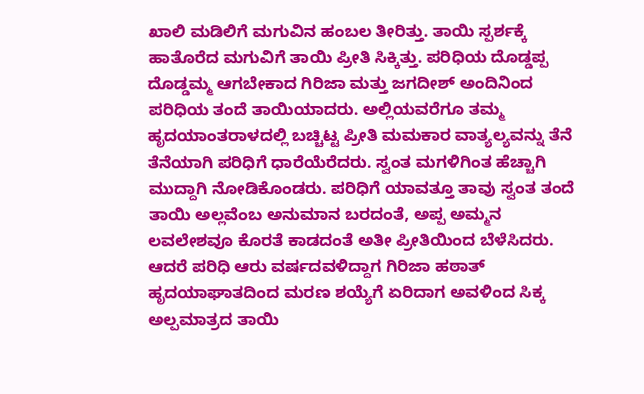ಖಾಲಿ ಮಡಿಲಿಗೆ ಮಗುವಿನ ಹಂಬಲ ತೀರಿತ್ತು. ತಾಯಿ ಸ್ಪರ್ಶಕ್ಕೆ ಹಾತೊರೆದ ಮಗುವಿಗೆ ತಾಯಿ ಪ್ರೀತಿ ಸಿಕ್ಕಿತ್ತು. ಪರಿಧಿಯ ದೊಡ್ಡಪ್ಪ ದೊಡ್ಡಮ್ಮ ಆಗಬೇಕಾದ ಗಿರಿಜಾ ಮತ್ತು ಜಗದೀಶ್ ಅಂದಿನಿಂದ ಪರಿಧಿಯ ತಂದೆ ತಾಯಿಯಾದರು. ಅಲ್ಲಿಯವರೆಗೂ ತಮ್ಮ ಹೃದಯಾಂತರಾಳದಲ್ಲಿ ಬಚ್ಚಿಟ್ಟ ಪ್ರೀತಿ ಮಮಕಾರ ವಾತ್ಯಲ್ಯವನ್ನು ತೆನೆ ತೆನೆಯಾಗಿ ಪರಿಧಿಗೆ ಧಾರೆಯೆರೆದರು. ಸ್ವಂತ ಮಗಳಿಗಿಂತ ಹೆಚ್ಚಾಗಿ ಮುದ್ದಾಗಿ ನೋಡಿಕೊಂಡರು. ಪರಿಧಿಗೆ ಯಾವತ್ತೂ ತಾವು ಸ್ವಂತ ತಂದೆ ತಾಯಿ ಅಲ್ಲವೆಂಬ ಅನುಮಾನ ಬರದಂತೆ, ಅಪ್ಪ ಅಮ್ಮನ ಲವಲೇಶವೂ ಕೊರತೆ ಕಾಡದಂತೆ ಅತೀ ಪ್ರೀತಿಯಿಂದ ಬೆಳೆಸಿದರು. ಆದರೆ ಪರಿಧಿ ಆರು ವರ್ಷದವಳಿದ್ದಾಗ ಗಿರಿಜಾ ಹಠಾತ್ ಹೃದಯಾಘಾತದಿಂದ ಮರಣ ಶಯ್ಯೆಗೆ ಏರಿದಾಗ ಅವಳಿಂದ ಸಿಕ್ಕ ಅಲ್ಪಮಾತ್ರದ ತಾಯಿ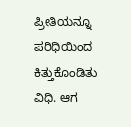ಪ್ರೀತಿಯನ್ನೂ ಪರಿಧಿಯಿಂದ ಕಿತ್ತುಕೊಂಡಿತು ವಿಧಿ. ಆಗ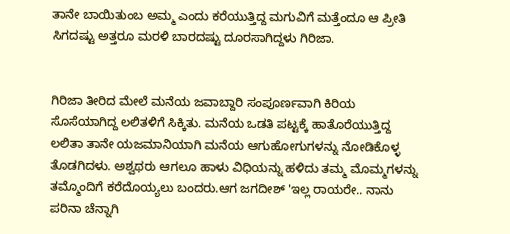ತಾನೇ ಬಾಯಿತುಂಬ ಅಮ್ಮ ಎಂದು ಕರೆಯುತ್ತಿದ್ದ ಮಗುವಿಗೆ ಮತ್ತೆಂದೂ ಆ ಪ್ರೀತಿ ಸಿಗದಷ್ಟು ಅತ್ತರೂ ಮರಳಿ ಬಾರದಷ್ಟು ದೂರಸಾಗಿದ್ದಳು ಗಿರಿಜಾ.


ಗಿರಿಜಾ ತೀರಿದ ಮೇಲೆ ಮನೆಯ ಜವಾಬ್ದಾರಿ ಸಂಪೂರ್ಣವಾಗಿ ಕಿರಿಯ ಸೊಸೆಯಾಗಿದ್ದ ಲಲಿತಳಿಗೆ ಸಿಕ್ಕಿತು. ಮನೆಯ ಒಡತಿ ಪಟ್ಟಕ್ಕೆ ಹಾತೊರೆಯುತ್ತಿದ್ದ ಲಲಿತಾ ತಾನೇ ಯಜಮಾನಿಯಾಗಿ ಮನೆಯ ಆಗುಹೋಗುಗಳನ್ನು ನೋಡಿಕೊಳ್ಳ ತೊಡಗಿದಳು. ಅಶ್ವಥರು ಆಗಲೂ ಹಾಳು ವಿಧಿಯನ್ನು ಹಳಿದು ತಮ್ಮ ಮೊಮ್ಮಗಳನ್ನು ತಮ್ಮೊಂದಿಗೆ ಕರೆದೊಯ್ಯಲು ಬಂದರು.ಆಗ ಜಗದೀಶ್ 'ಇಲ್ಲ ರಾಯರೇ.. ನಾನು ಪರಿನಾ ಚೆನ್ನಾಗಿ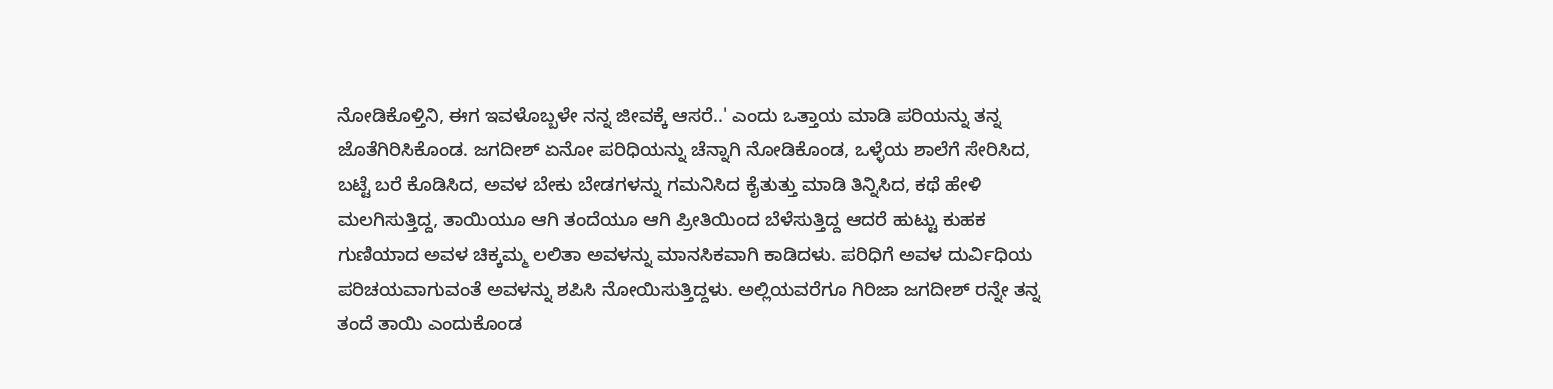ನೋಡಿಕೊಳ್ತಿನಿ, ಈಗ ಇವಳೊಬ್ಬಳೇ ನನ್ನ ಜೀವಕ್ಕೆ ಆಸರೆ..' ಎಂದು ಒತ್ತಾಯ ಮಾಡಿ ಪರಿಯನ್ನು ತನ್ನ ಜೊತೆಗಿರಿಸಿಕೊಂಡ. ಜಗದೀಶ್ ಏನೋ ಪರಿಧಿಯನ್ನು ಚೆನ್ನಾಗಿ ನೋಡಿಕೊಂಡ, ಒಳ್ಳೆಯ ಶಾಲೆಗೆ ಸೇರಿಸಿದ, ಬಟ್ಟೆ ಬರೆ ಕೊಡಿಸಿದ, ಅವಳ ಬೇಕು ಬೇಡಗಳನ್ನು ಗಮನಿಸಿದ ಕೈತುತ್ತು ಮಾಡಿ ತಿನ್ನಿಸಿದ, ಕಥೆ ಹೇಳಿ ಮಲಗಿಸುತ್ತಿದ್ದ, ತಾಯಿಯೂ ಆಗಿ ತಂದೆಯೂ ಆಗಿ ಪ್ರೀತಿಯಿಂದ ಬೆಳೆಸುತ್ತಿದ್ದ ಆದರೆ ಹುಟ್ಟು ಕುಹಕ ಗುಣಿಯಾದ ಅವಳ ಚಿಕ್ಕಮ್ಮ ಲಲಿತಾ ಅವಳನ್ನು ಮಾನಸಿಕವಾಗಿ ಕಾಡಿದಳು. ಪರಿಧಿಗೆ ಅವಳ ದುರ್ವಿಧಿಯ ಪರಿಚಯವಾಗುವಂತೆ ಅವಳನ್ನು ಶಪಿಸಿ ನೋಯಿಸುತ್ತಿದ್ದಳು. ಅಲ್ಲಿಯವರೆಗೂ ಗಿರಿಜಾ ಜಗದೀಶ್ ರನ್ನೇ ತನ್ನ ತಂದೆ ತಾಯಿ ಎಂದುಕೊಂಡ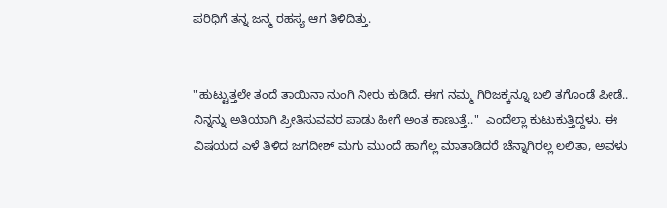ಪರಿಧಿಗೆ ತನ್ನ ಜನ್ಮ ರಹಸ್ಯ ಆಗ ತಿಳಿದಿತ್ತು.


"ಹುಟ್ಟುತ್ತಲೇ ತಂದೆ ತಾಯಿನಾ ನುಂಗಿ ನೀರು ಕುಡಿದೆ‌. ಈಗ ನಮ್ಮ ಗಿರಿಜಕ್ಕನ್ನೂ ಬಲಿ ತಗೊಂಡೆ ಪೀಡೆ.. ನಿನ್ನನ್ನು ಅತಿಯಾಗಿ ಪ್ರೀತಿಸುವವರ ಪಾಡು ಹೀಗೆ ಅಂತ ಕಾಣುತ್ತೆ.."  ಎಂದೆಲ್ಲಾ ಕುಟುಕುತ್ತಿದ್ದಳು. ಈ ವಿಷಯದ ಎಳೆ ತಿಳಿದ ಜಗದೀಶ್ ಮಗು ಮುಂದೆ ಹಾಗೆಲ್ಲ ಮಾತಾಡಿದರೆ ಚೆನ್ನಾಗಿರಲ್ಲ ಲಲಿತಾ, ಅವಳು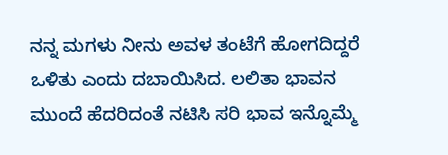ನನ್ನ ಮಗಳು ನೀನು ಅವಳ ತಂಟೆಗೆ ಹೋಗದಿದ್ದರೆ ಒಳಿತು ಎಂದು ದಬಾಯಿಸಿದ. ಲಲಿತಾ ಭಾವನ ಮುಂದೆ ಹೆದರಿದಂತೆ ನಟಿಸಿ ಸರಿ ಭಾವ ಇನ್ನೊಮ್ಮೆ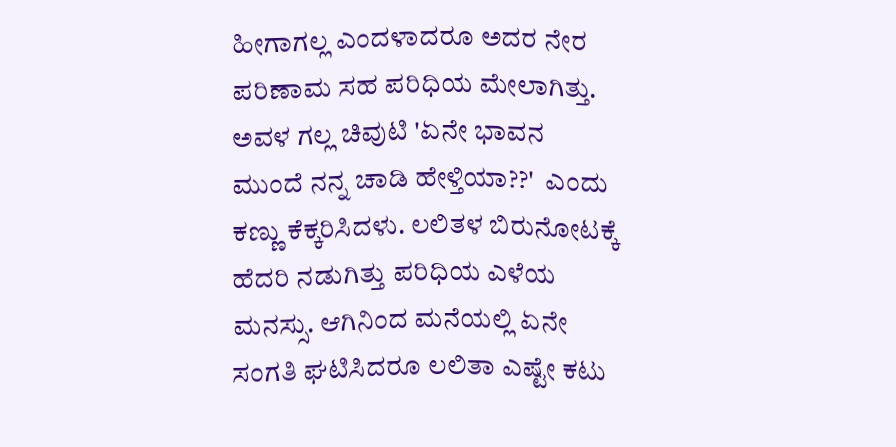ಹೀಗಾಗಲ್ಲ ಎಂದಳಾದರೂ ಅದರ ನೇರ ಪರಿಣಾಮ ಸಹ ಪರಿಧಿಯ ಮೇಲಾಗಿತ್ತು. ಅವಳ ಗಲ್ಲ ಚಿವುಟಿ 'ಏನೇ ಭಾವನ ಮುಂದೆ ನನ್ನ ಚಾಡಿ ಹೇಳ್ತಿಯಾ??'  ಎಂದು ಕಣ್ಣು ಕೆಕ್ಕರಿಸಿದಳು. ಲಲಿತಳ ಬಿರುನೋಟಕ್ಕೆ ಹೆದರಿ ನಡುಗಿತ್ತು ಪರಿಧಿಯ ಎಳೆಯ ಮನಸ್ಸು. ಆಗಿನಿಂದ ಮನೆಯಲ್ಲಿ ಏನೇ ಸಂಗತಿ ಘಟಿಸಿದರೂ ಲಲಿತಾ ಎಷ್ಟೇ ಕಟು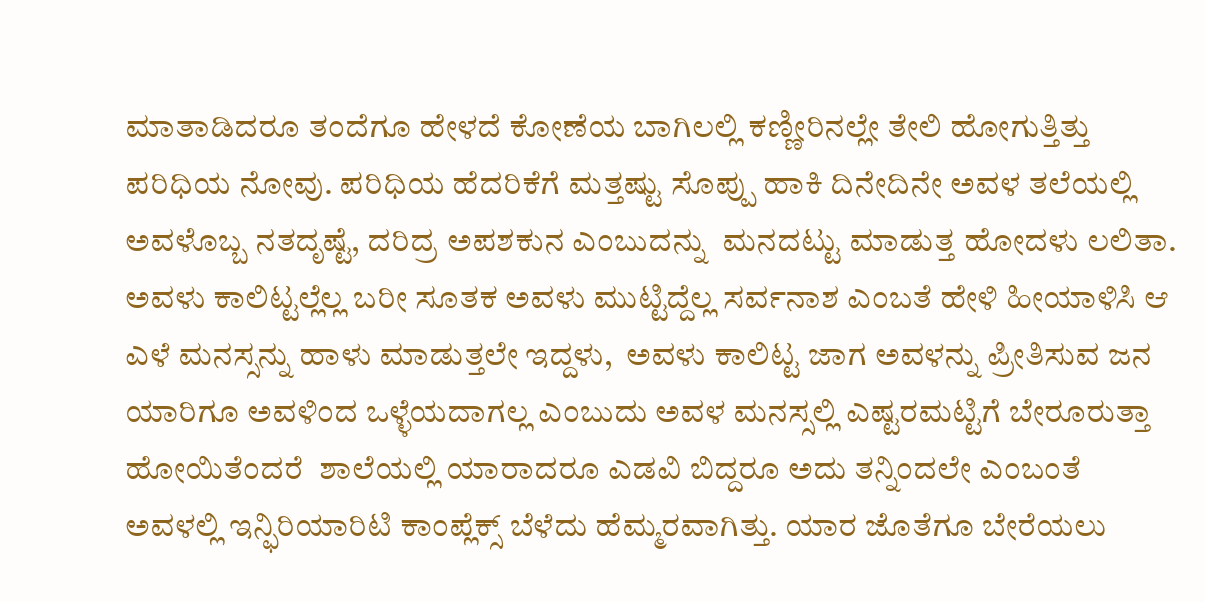ಮಾತಾಡಿದರೂ ತಂದೆಗೂ ಹೇಳದೆ ಕೋಣೆಯ ಬಾಗಿಲಲ್ಲಿ ಕಣ್ಣೀರಿನಲ್ಲೇ ತೇಲಿ ಹೋಗುತ್ತಿತ್ತು ಪರಿಧಿಯ ನೋವು. ಪರಿಧಿಯ ಹೆದರಿಕೆಗೆ ಮತ್ತಷ್ಟು ಸೊಪ್ಪು ಹಾಕಿ ದಿನೇದಿನೇ ಅವಳ ತಲೆಯಲ್ಲಿ ಅವಳೊಬ್ಬ ನತದೃಷ್ಟೆ, ದರಿದ್ರ ಅಪಶಕುನ ಎಂಬುದನ್ನು  ಮನದಟ್ಟು ಮಾಡುತ್ತ ಹೋದಳು ಲಲಿತಾ. ಅವಳು ಕಾಲಿಟ್ಟಲ್ಲೆಲ್ಲ ಬರೀ ಸೂತಕ ಅವಳು ಮುಟ್ಟಿದ್ದೆಲ್ಲ ಸರ್ವನಾಶ ಎಂಬತೆ ಹೇಳಿ ಹೀಯಾಳಿಸಿ ಆ ಎಳೆ ಮನಸ್ಸನ್ನು ಹಾಳು ಮಾಡುತ್ತಲೇ ಇದ್ದಳು,  ಅವಳು ಕಾಲಿಟ್ಟ ಜಾಗ ಅವಳನ್ನು ಪ್ರೀತಿಸುವ ಜನ ಯಾರಿಗೂ ಅವಳಿಂದ ಒಳ್ಳೆಯದಾಗಲ್ಲ ಎಂಬುದು ಅವಳ ಮನಸ್ಸಲ್ಲಿ ಎಷ್ಟರಮಟ್ಟಿಗೆ ಬೇರೂರುತ್ತಾ ಹೋಯಿತೆಂದರೆ  ಶಾಲೆಯಲ್ಲಿ ಯಾರಾದರೂ ಎಡವಿ ಬಿದ್ದರೂ ಅದು ತನ್ನಿಂದಲೇ ಎಂಬಂತೆ ಅವಳಲ್ಲಿ ಇನ್ಫಿರಿಯಾರಿಟಿ ಕಾಂಪ್ಲೆಕ್ಸ್ ಬೆಳೆದು ಹೆಮ್ಮರವಾಗಿತ್ತು. ಯಾರ ಜೊತೆಗೂ ಬೇರೆಯಲು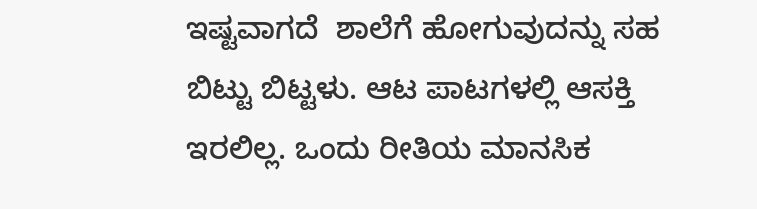ಇಷ್ಟವಾಗದೆ  ಶಾಲೆಗೆ ಹೋಗುವುದನ್ನು ಸಹ ಬಿಟ್ಟು ಬಿಟ್ಟಳು. ಆಟ ಪಾಟಗಳಲ್ಲಿ ಆಸಕ್ತಿ ಇರಲಿಲ್ಲ. ಒಂದು ರೀತಿಯ ಮಾನಸಿಕ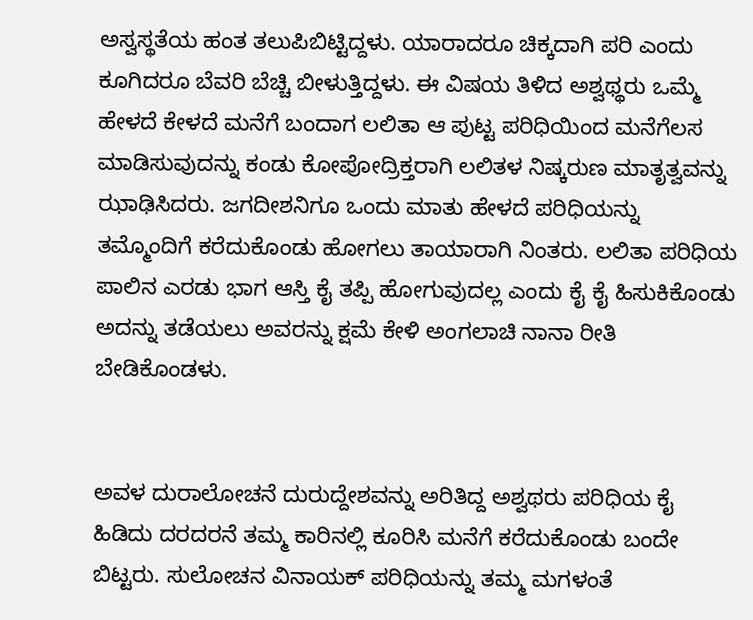ಅಸ್ವಸ್ಥತೆಯ ಹಂತ ತಲುಪಿಬಿಟ್ಟಿದ್ದಳು‌. ಯಾರಾದರೂ ಚಿಕ್ಕದಾಗಿ ಪರಿ ಎಂದು ಕೂಗಿದರೂ ಬೆವರಿ ಬೆಚ್ಚಿ ಬೀಳುತ್ತಿದ್ದಳು. ಈ ವಿಷಯ ತಿಳಿದ ಅಶ್ವಥ್ಥರು ಒಮ್ಮೆ ಹೇಳದೆ ಕೇಳದೆ ಮನೆಗೆ ಬಂದಾಗ ಲಲಿತಾ ಆ ಪುಟ್ಟ ಪರಿಧಿಯಿಂದ ಮನೆಗೆಲಸ ಮಾಡಿಸುವುದನ್ನು ಕಂಡು ಕೋಪೋದ್ರಿಕ್ತರಾಗಿ ಲಲಿತಳ ನಿಷ್ಕರುಣ ಮಾತೃತ್ವವನ್ನು  ಝಾಢಿಸಿದರು. ಜಗದೀಶನಿಗೂ ಒಂದು ಮಾತು ಹೇಳದೆ ಪರಿಧಿಯನ್ನು ತಮ್ಮೊಂದಿಗೆ ಕರೆದುಕೊಂಡು ಹೋಗಲು ತಾಯಾರಾಗಿ ನಿಂತರು. ಲಲಿತಾ ಪರಿಧಿಯ ಪಾಲಿನ ಎರಡು ಭಾಗ ಆಸ್ತಿ ಕೈ ತಪ್ಪಿ ಹೋಗುವುದಲ್ಲ ಎಂದು ಕೈ ಕೈ ಹಿಸುಕಿಕೊಂಡು ಅದನ್ನು ತಡೆಯಲು ಅವರನ್ನು ಕ್ಷಮೆ ಕೇಳಿ ಅಂಗಲಾಚಿ ನಾನಾ ರೀತಿ ಬೇಡಿಕೊಂಡಳು.


ಅವಳ ದುರಾಲೋಚನೆ ದುರುದ್ದೇಶವನ್ನು ಅರಿತಿದ್ದ ಅಶ್ವಥರು ಪರಿಧಿಯ ಕೈ ಹಿಡಿದು ದರದರನೆ ತಮ್ಮ ಕಾರಿನಲ್ಲಿ ಕೂರಿಸಿ ಮನೆಗೆ ಕರೆದುಕೊಂಡು ಬಂದೇ ಬಿಟ್ಟರು. ಸುಲೋಚನ ವಿನಾಯಕ್ ಪರಿಧಿಯನ್ನು ತಮ್ಮ ಮಗಳಂತೆ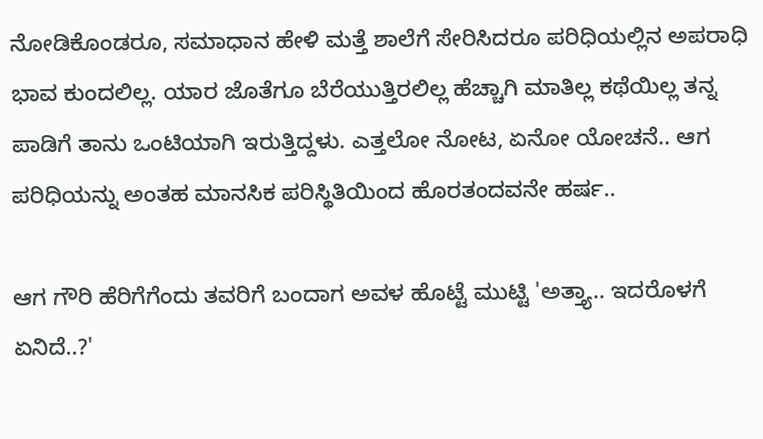ನೋಡಿಕೊಂಡರೂ, ಸಮಾಧಾನ ಹೇಳಿ ಮತ್ತೆ ಶಾಲೆಗೆ ಸೇರಿಸಿದರೂ ಪರಿಧಿಯಲ್ಲಿನ ಅಪರಾಧಿ ಭಾವ ಕುಂದಲಿಲ್ಲ. ಯಾರ ಜೊತೆಗೂ ಬೆರೆಯುತ್ತಿರಲಿಲ್ಲ ಹೆಚ್ಚಾಗಿ ಮಾತಿಲ್ಲ ಕಥೆಯಿಲ್ಲ ತನ್ನ ಪಾಡಿಗೆ ತಾನು ಒಂಟಿಯಾಗಿ ಇರುತ್ತಿದ್ದಳು. ಎತ್ತಲೋ ನೋಟ, ಏನೋ ಯೋಚನೆ.. ಆಗ ಪರಿಧಿಯನ್ನು ಅಂತಹ ಮಾನಸಿಕ ಪರಿಸ್ಥಿತಿಯಿಂದ ಹೊರತಂದವನೇ ಹರ್ಷ..

ಆಗ ಗೌರಿ ಹೆರಿಗೆಗೆಂದು ತವರಿಗೆ ಬಂದಾಗ ಅವಳ ಹೊಟ್ಟೆ ಮುಟ್ಟಿ 'ಅತ್ತ್ಯಾ.. ಇದರೊಳಗೆ ಏನಿದೆ..?'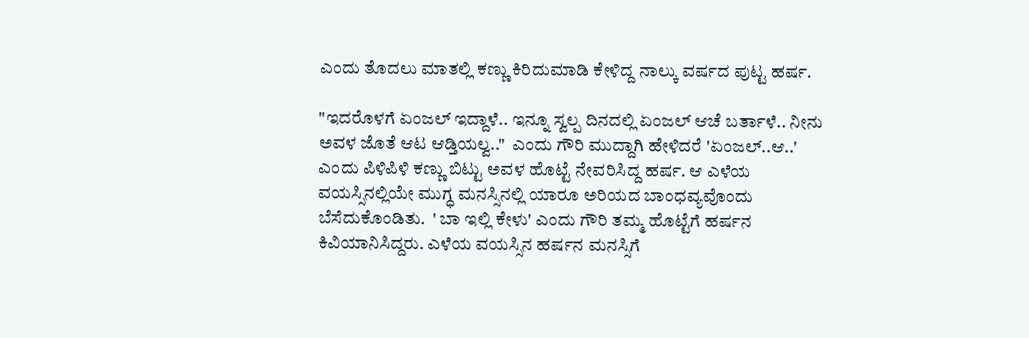ಎಂದು ತೊದಲು ಮಾತಲ್ಲಿ ಕಣ್ಣು ಕಿರಿದುಮಾಡಿ ಕೇಳಿದ್ದ ನಾಲ್ಕು ವರ್ಷದ ಪುಟ್ಟ ಹರ್ಷ.

"ಇದರೊಳಗೆ ಏಂಜಲ್ ಇದ್ದಾಳೆ.. ಇನ್ನೂ ಸ್ವಲ್ಪ ದಿನದಲ್ಲಿ ಏಂಜಲ್ ಆಚೆ ಬರ್ತಾಳೆ.. ನೀನು ಅವಳ ಜೊತೆ ಆಟ ಆಡ್ತಿಯಲ್ವ.."  ಎಂದು ಗೌರಿ ಮುದ್ದಾಗಿ ಹೇಳಿದರೆ 'ಏಂಜಲ್..ಆ..' ಎಂದು ಪಿಳಿಪಿಳಿ ಕಣ್ಣು ಬಿಟ್ಟು ಅವಳ ಹೊಟ್ಟೆ ನೇವರಿಸಿದ್ದ ಹರ್ಷ. ಆ ಎಳೆಯ ವಯಸ್ಸಿನಲ್ಲಿಯೇ ಮುಗ್ಧ ಮನಸ್ಸಿನಲ್ಲಿ ಯಾರೂ ಅರಿಯದ ಬಾಂಧವ್ಯವೊಂದು ಬೆಸೆದುಕೊಂಡಿತು.  ' ಬಾ ಇಲ್ಲಿ ಕೇಳು' ಎಂದು ಗೌರಿ ತಮ್ಮ ಹೊಟ್ಟೆಗೆ ಹರ್ಷನ ಕಿವಿಯಾನಿಸಿದ್ದರು. ಎಳೆಯ ವಯಸ್ಸಿನ ಹರ್ಷನ ಮನಸ್ಸಿಗೆ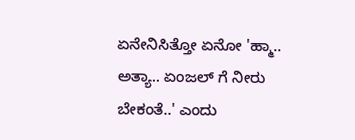ಏನೇನಿಸಿತ್ತೋ ಏನೋ 'ಹ್ಮಾ.. ಅತ್ಯಾ.. ಏಂಜಲ್ ಗೆ ನೀರು ಬೇಕಂತೆ..' ಎಂದು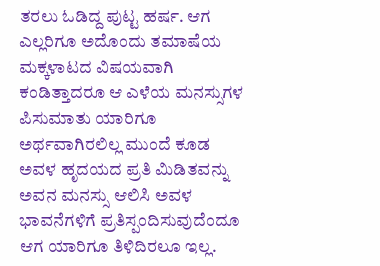ತರಲು ಓಡಿದ್ದ ಪುಟ್ಟ ಹರ್ಷ. ಆಗ ಎಲ್ಲರಿಗೂ ಅದೊಂದು ತಮಾಷೆಯ ಮಕ್ಕಳಾಟದ ವಿಷಯವಾಗಿ ಕಂಡಿತ್ತಾದರೂ ಆ ಎಳೆಯ ಮನಸ್ಸುಗಳ ಪಿಸುಮಾತು ಯಾರಿಗೂ ಅರ್ಥವಾಗಿರಲಿಲ್ಲ ಮುಂದೆ ಕೂಡ ಅವಳ ಹೃದಯದ ಪ್ರತಿ ಮಿಡಿತವನ್ನು ಅವನ ಮನಸ್ಸು ಆಲಿಸಿ ಅವಳ ಭಾವನೆಗಳಿಗೆ ಪ್ರತಿಸ್ಪಂದಿಸುವುದೆಂದೂ ಆಗ ಯಾರಿಗೂ ತಿಳಿದಿರಲೂ ಇಲ್ಲ.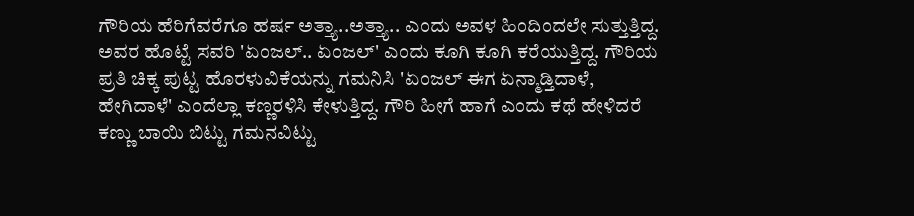ಗೌರಿಯ ಹೆರಿಗೆವರೆಗೂ ಹರ್ಷ ಅತ್ತ್ಯಾ..ಅತ್ತ್ಯಾ.. ಎಂದು ಅವಳ ಹಿಂದಿಂದಲೇ ಸುತ್ತುತ್ತಿದ್ದ. ಅವರ ಹೊಟ್ಟೆ ಸವರಿ 'ಏಂಜಲ್.. ಏಂಜಲ್' ಎಂದು ಕೂಗಿ ಕೂಗಿ ಕರೆಯುತ್ತಿದ್ದ. ಗೌರಿಯ ಪ್ರತಿ ಚಿಕ್ಕ ಪುಟ್ಟ ಹೊರಳುವಿಕೆಯನ್ನು ಗಮನಿಸಿ 'ಏಂಜಲ್ ಈಗ ಏನ್ಮಾಡ್ತಿದಾಳೆ, ಹೇಗಿದಾಳೆ' ಎಂದೆಲ್ಲಾ ಕಣ್ಣರಳಿಸಿ ಕೇಳುತ್ತಿದ್ದ. ಗೌರಿ ಹೀಗೆ ಹಾಗೆ ಎಂದು ಕಥೆ ಹೇಳಿದರೆ ಕಣ್ಣು ಬಾಯಿ ಬಿಟ್ಟು ಗಮನವಿಟ್ಟು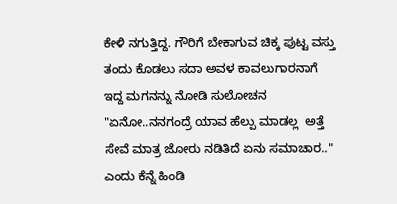ಕೇಳಿ ನಗುತ್ತಿದ್ದ. ಗೌರಿಗೆ ಬೇಕಾಗುವ ಚಿಕ್ಕ ಪುಟ್ಟ ವಸ್ತು ತಂದು ಕೊಡಲು ಸದಾ ಅವಳ ಕಾವಲುಗಾರನಾಗೆ ಇದ್ದ ಮಗನನ್ನು ನೋಡಿ ಸುಲೋಚನ "ಏನೋ..ನನಗಂದ್ರೆ ಯಾವ ಹೆಲ್ಪು ಮಾಡಲ್ಲ  ಅತ್ತೆ ಸೇವೆ ಮಾತ್ರ ಜೋರು ನಡಿತಿದೆ ಏನು ಸಮಾಚಾರ.." ಎಂದು ಕೆನ್ನೆ ಹಿಂಡಿ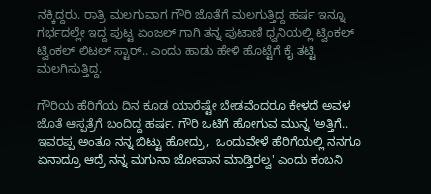ನಕ್ಕಿದ್ದರು. ರಾತ್ರಿ ಮಲಗುವಾಗ ಗೌರಿ ಜೊತೆಗೆ ಮಲಗುತ್ತಿದ್ದ ಹರ್ಷ ಇನ್ನೂ ಗರ್ಭದಲ್ಲೇ ಇದ್ದ ಪುಟ್ಟ ಏಂಜಲ್ ಗಾಗಿ ತನ್ನ ಪುಟಾಣಿ ಧ್ವನಿಯಲ್ಲಿ ಟ್ವಿಂಕಲ್ ಟ್ವಿಂಕಲ್ ಲಿಟಲ್ ಸ್ಟಾರ್.. ಎಂದು ಹಾಡು ಹೇಳಿ ಹೊಟ್ಟೆಗೆ ಕೈ ತಟ್ಟಿ ಮಲಗಿಸುತ್ತಿದ್ದ.

ಗೌರಿಯ ಹೆರಿಗೆಯ ದಿನ ಕೂಡ ಯಾರೆಷ್ಟೇ ಬೇಡವೆಂದರೂ ಕೇಳದೆ ಅವಳ ಜೊತೆ ಆಸ್ಪತ್ರೆಗೆ ಬಂದಿದ್ದ ಹರ್ಷ. ಗೌರಿ ಒಟಿಗೆ ಹೋಗುವ ಮುನ್ನ 'ಅತ್ತಿಗೆ.. ಇವರಪ್ಪ ಅಂತೂ ನನ್ನ ಬಿಟ್ಟು ಹೋದ್ರು,  ಒಂದುವೇಳೆ ಹೆರಿಗೆಯಲ್ಲಿ ನನಗೂ ಏನಾದ್ರೂ ಆದ್ರೆ ನನ್ನ ಮಗುನಾ ಜೋಪಾನ ಮಾಡ್ತಿರಲ್ವ' ಎಂದು ಕಂಬನಿ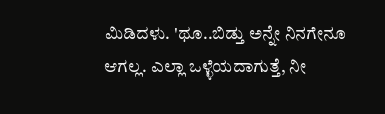ಮಿಡಿದಳು. 'ಥೂ..ಬಿಡ್ತು ಅನ್ನೇ ನಿನಗೇನೂ ಆಗಲ್ಲ. ಎಲ್ಲಾ ಒಳ್ಳೆಯದಾಗುತ್ತೆ, ನೀ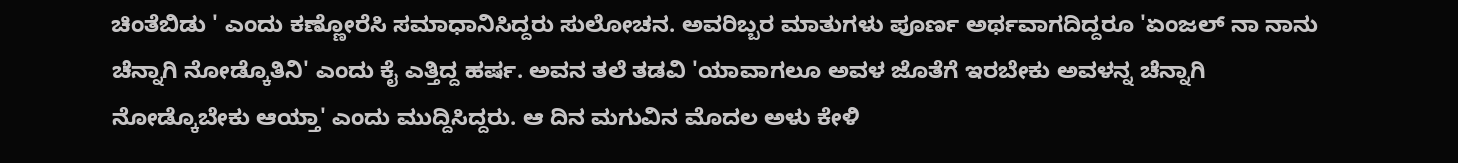ಚಿಂತೆಬಿಡು ' ಎಂದು ಕಣ್ಣೋರೆಸಿ ಸಮಾಧಾನಿಸಿದ್ದರು ಸುಲೋಚನ. ಅವರಿಬ್ಬರ ಮಾತುಗಳು ಪೂರ್ಣ ಅರ್ಥವಾಗದಿದ್ದರೂ 'ಏಂಜಲ್ ನಾ ನಾನು ಚೆನ್ನಾಗಿ ನೋಡ್ಕೊತಿನಿ' ಎಂದು ಕೈ ಎತ್ತಿದ್ದ ಹರ್ಷ. ಅವನ ತಲೆ ತಡವಿ 'ಯಾವಾಗಲೂ ಅವಳ ಜೊತೆಗೆ ಇರಬೇಕು ಅವಳನ್ನ ಚೆನ್ನಾಗಿ ನೋಡ್ಕೊಬೇಕು ಆಯ್ತಾ' ಎಂದು ಮುದ್ದಿಸಿದ್ದರು. ಆ ದಿನ ಮಗುವಿನ ಮೊದಲ ಅಳು ಕೇಳಿ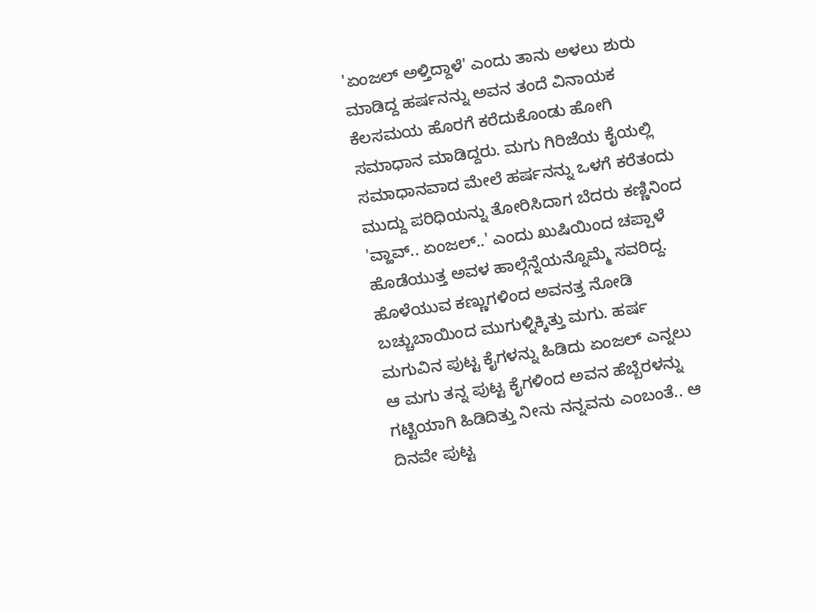'ಏಂಜಲ್ ಅಳ್ತಿದ್ದಾಳೆ' ಎಂದು ತಾನು ಅಳಲು ಶುರು ಮಾಡಿದ್ದ ಹರ್ಷನನ್ನು ಅವನ ತಂದೆ ವಿನಾಯಕ ಕೆಲಸಮಯ ಹೊರಗೆ ಕರೆದುಕೊಂಡು ಹೋಗಿ ಸಮಾಧಾನ ಮಾಡಿದ್ದರು. ಮಗು ಗಿರಿಜೆಯ ಕೈಯಲ್ಲಿ ಸಮಾಧಾನವಾದ ಮೇಲೆ ಹರ್ಷನನ್ನು ಒಳಗೆ ಕರೆತಂದು ಮುದ್ದು ಪರಿಧಿಯನ್ನು ತೋರಿಸಿದಾಗ ಬೆದರು ಕಣ್ಣಿನಿಂದ 'ವ್ಹಾವ್.. ಏಂಜಲ್..' ಎಂದು ಖುಷಿಯಿಂದ ಚಪ್ಪಾಳೆ ಹೊಡೆಯುತ್ತ ಅವಳ ಹಾಲ್ಗೆನ್ನೆಯನ್ನೊಮ್ಮೆ ಸವರಿದ್ದ. ಹೊಳೆಯುವ ಕಣ್ಣುಗಳಿಂದ ಅವನತ್ತ ನೋಡಿ ಬಚ್ಚುಬಾಯಿಂದ ಮುಗುಳ್ನಿಕ್ಕಿತ್ತು ಮಗು. ಹರ್ಷ ಮಗುವಿನ ಪುಟ್ಟ ಕೈಗಳನ್ನು ಹಿಡಿದು ಏಂಜಲ್ ಎನ್ನಲು ಆ ಮಗು ತನ್ನ ಪುಟ್ಟ ಕೈಗಳಿಂದ ಅವನ ಹೆಬ್ಬೆರಳನ್ನು ಗಟ್ಟಿಯಾಗಿ ಹಿಡಿದಿತ್ತು ನೀನು ನನ್ನವನು ಎಂಬಂತೆ.. ಆ ದಿನವೇ ಪುಟ್ಟ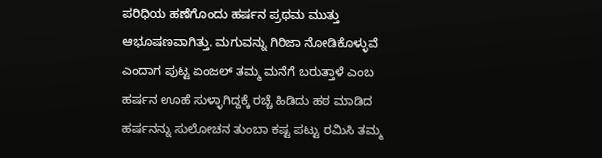ಪರಿಧಿಯ ಹಣೆಗೊಂದು ಹರ್ಷನ ಪ್ರಥಮ ಮುತ್ತು ಆಭೂಷಣವಾಗಿತ್ತು. ಮಗುವನ್ನು ಗಿರಿಜಾ ನೋಡಿಕೊಳ್ಳುವೆ ಎಂದಾಗ ಪುಟ್ಟ ಏಂಜಲ್ ತಮ್ಮ ಮನೆಗೆ ಬರುತ್ತಾಳೆ ಎಂಬ ಹರ್ಷನ ಊಹೆ ಸುಳ್ಳಾಗಿದ್ದಕ್ಕೆ ರಚ್ಚೆ ಹಿಡಿದು ಹಠ ಮಾಡಿದ ಹರ್ಷನನ್ನು ಸುಲೋಚನ ತುಂಬಾ ಕಷ್ಟ ಪಟ್ಟು ರಮಿಸಿ ತಮ್ಮ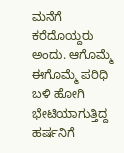ಮನೆಗೆ ಕರೆದೊಯ್ದರು‌ ಅಂದು. ಆಗೊಮ್ಮೆ ಈಗೊಮ್ಮೆ ಪರಿಧಿ ಬಳಿ ಹೋಗಿ ಭೇಟಿಯಾಗುತ್ತಿದ್ದ ಹರ್ಷನಿಗೆ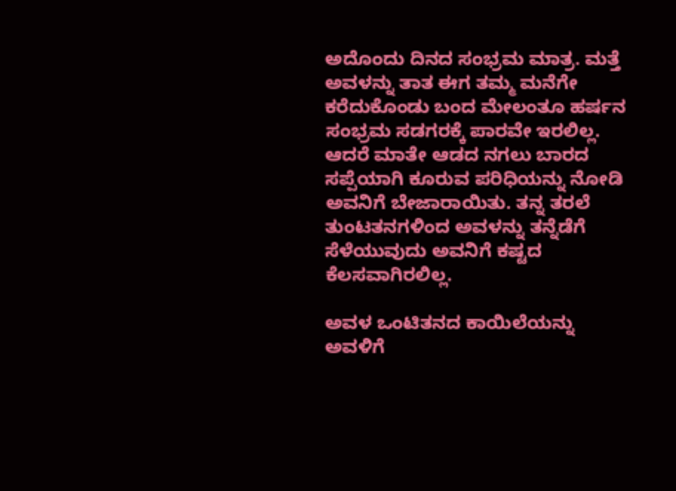ಅದೊಂದು ದಿನದ ಸಂಭ್ರಮ ಮಾತ್ರ. ಮತ್ತೆ ಅವಳನ್ನು ತಾತ ಈಗ ತಮ್ಮ ಮನೆಗೇ ಕರೆದುಕೊಂಡು ಬಂದ ಮೇಲಂತೂ ಹರ್ಷನ ಸಂಭ್ರಮ ಸಡಗರಕ್ಕೆ ಪಾರವೇ ಇರಲಿಲ್ಲ. ಆದರೆ ಮಾತೇ ಆಡದ ನಗಲು ಬಾರದ ಸಪ್ಪೆಯಾಗಿ ಕೂರುವ ಪರಿಧಿಯನ್ನು ನೋಡಿ ಅವನಿಗೆ ಬೇಜಾರಾಯಿತು. ತನ್ನ ತರಲೆ ತುಂಟತನಗಳಿಂದ ಅವಳನ್ನು ತನ್ನೆಡೆಗೆ ಸೆಳೆಯುವುದು ಅವನಿಗೆ ಕಷ್ಟದ ಕೆಲಸವಾಗಿರಲಿಲ್ಲ.

ಅವಳ ಒಂಟಿತನದ ಕಾಯಿಲೆಯನ್ನು ಅವಳಿಗೆ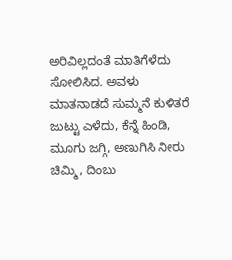ಅರಿವಿಲ್ಲದಂತೆ ಮಾತಿಗೆಳೆದು ಸೋಲಿಸಿದ. ಅವಳು ಮಾತನಾಡದೆ ಸುಮ್ಮನೆ ಕುಳಿತರೆ ಜುಟ್ಟು ಎಳೆದು, ಕೆನ್ನೆ ಹಿಂಡಿ, ಮೂಗು ಜಗ್ಗಿ, ಅಣುಗಿಸಿ ನೀರು ಚಿಮ್ಮಿ, ದಿಂಬು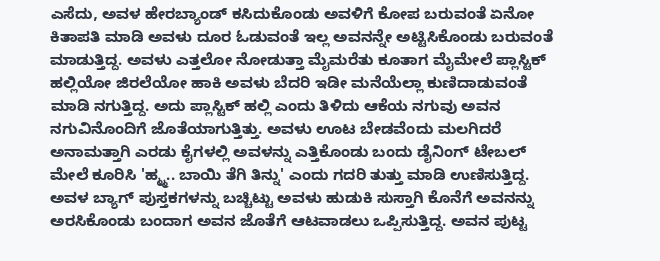ಎಸೆದು, ಅವಳ ಹೇರಬ್ಯಾಂಡ್ ಕಸಿದುಕೊಂಡು ಅವಳಿಗೆ ಕೋಪ ಬರುವಂತೆ ಏನೋ ಕಿತಾಪತಿ ಮಾಡಿ ಅವಳು ದೂರ ಓಡುವಂತೆ ಇಲ್ಲ ಅವನನ್ನೇ ಅಟ್ಟಿಸಿಕೊಂಡು ಬರುವಂತೆ ಮಾಡುತ್ತಿದ್ದ. ಅವಳು ಎತ್ತಲೋ ನೋಡುತ್ತಾ ಮೈಮರೆತು ಕೂತಾಗ ಮೈಮೇಲೆ ಪ್ಲಾಸ್ಟಿಕ್ ಹಲ್ಲಿಯೋ ಜಿರಲೆಯೋ ಹಾಕಿ ಅವಳು ಬೆದರಿ ಇಡೀ ಮನೆಯೆಲ್ಲಾ ಕುಣಿದಾಡುವಂತೆ ಮಾಡಿ ನಗುತ್ತಿದ್ದ. ಅದು ಪ್ಲಾಸ್ಟಿಕ್ ಹಲ್ಲಿ ಎಂದು ತಿಳಿದು ಆಕೆಯ ನಗುವು ಅವನ ನಗುವಿನೊಂದಿಗೆ ಜೊತೆಯಾಗುತ್ತಿತ್ತು. ಅವಳು ಊಟ ಬೇಡವೆಂದು ಮಲಗಿದರೆ ಅನಾಮತ್ತಾಗಿ ಎರಡು ಕೈಗಳಲ್ಲಿ ಅವಳನ್ನು ಎತ್ತಿಕೊಂಡು ಬಂದು ಡೈನಿಂಗ್ ಟೇಬಲ್ ಮೇಲೆ ಕೂರಿಸಿ 'ಹ್ಮ್ಮ.. ಬಾಯಿ ತೆಗಿ ತಿನ್ನು' ಎಂದು ಗದರಿ ತುತ್ತು ಮಾಡಿ ಉಣಿಸುತ್ತಿದ್ದ. ಅವಳ ಬ್ಯಾಗ್ ಪುಸ್ತಕಗಳನ್ನು ಬಚ್ಚಿಟ್ಟು ಅವಳು ಹುಡುಕಿ ಸುಸ್ತಾಗಿ ಕೊನೆಗೆ ಅವನನ್ನು ಅರಸಿಕೊಂಡು ಬಂದಾಗ ಅವನ ಜೊತೆಗೆ ಆಟವಾಡಲು ಒಪ್ಪಿಸುತ್ತಿದ್ದ. ಅವನ ಪುಟ್ಟ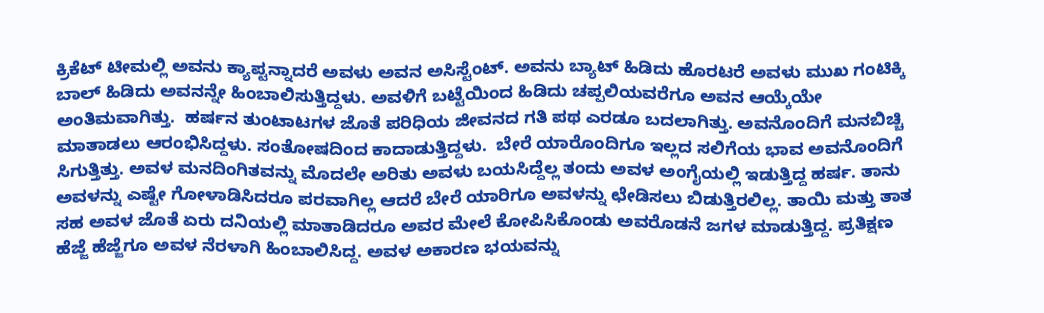ಕ್ರಿಕೆಟ್ ಟೀಮಲ್ಲಿ ಅವನು ಕ್ಯಾಪ್ಟನ್ನಾದರೆ ಅವಳು ಅವನ ಅಸಿಸ್ಟೆಂಟ್. ಅವನು ಬ್ಯಾಟ್ ಹಿಡಿದು ಹೊರಟರೆ ಅವಳು ಮುಖ ಗಂಟಿಕ್ಕಿ ಬಾಲ್ ಹಿಡಿದು ಅವನನ್ನೇ ಹಿಂಬಾಲಿಸುತ್ತಿದ್ದಳು. ಅವಳಿಗೆ ಬಟ್ಟೆಯಿಂದ ಹಿಡಿದು ಚಪ್ಪಲಿಯವರೆಗೂ ಅವನ ಆಯ್ಕೆಯೇ ಅಂತಿಮವಾಗಿತ್ತು.  ಹರ್ಷನ ತುಂಟಾಟಗಳ ಜೊತೆ ಪರಿಧಿಯ ಜೀವನದ ಗತಿ ಪಥ ಎರಡೂ ಬದಲಾಗಿತ್ತು. ಅವನೊಂದಿಗೆ ಮನಬಿಚ್ಚಿ ಮಾತಾಡಲು ಆರಂಭಿಸಿದ್ದಳು. ಸಂತೋಷದಿಂದ ಕಾದಾಡುತ್ತಿದ್ದಳು.  ಬೇರೆ ಯಾರೊಂದಿಗೂ ಇಲ್ಲದ ಸಲಿಗೆಯ ಭಾವ ಅವನೊಂದಿಗೆ ಸಿಗುತ್ತಿತ್ತು. ಅವಳ ಮನದಿಂಗಿತವನ್ನು ಮೊದಲೇ ಅರಿತು ಅವಳು ಬಯಸಿದ್ದೆಲ್ಲ ತಂದು ಅವಳ ಅಂಗೈಯಲ್ಲಿ ಇಡುತ್ತಿದ್ದ ಹರ್ಷ. ತಾನು ಅವಳನ್ನು ಎಷ್ಟೇ ಗೋಳಾಡಿಸಿದರೂ ಪರವಾಗಿಲ್ಲ ಆದರೆ ಬೇರೆ ಯಾರಿಗೂ ಅವಳನ್ನು ಛೇಡಿಸಲು ಬಿಡುತ್ತಿರಲಿಲ್ಲ. ತಾಯಿ ಮತ್ತು ತಾತ ಸಹ ಅವಳ ಜೊತೆ ಏರು ದನಿಯಲ್ಲಿ ಮಾತಾಡಿದರೂ ಅವರ ಮೇಲೆ ಕೋಪಿಸಿಕೊಂಡು ಅವರೊಡನೆ ಜಗಳ ಮಾಡುತ್ತಿದ್ದ. ಪ್ರತಿಕ್ಷಣ  ಹೆಜ್ಜೆ ಹೆಜ್ಜೆಗೂ ಅವಳ ನೆರಳಾಗಿ ಹಿಂಬಾಲಿಸಿದ್ದ. ಅವಳ ಅಕಾರಣ ಭಯವನ್ನು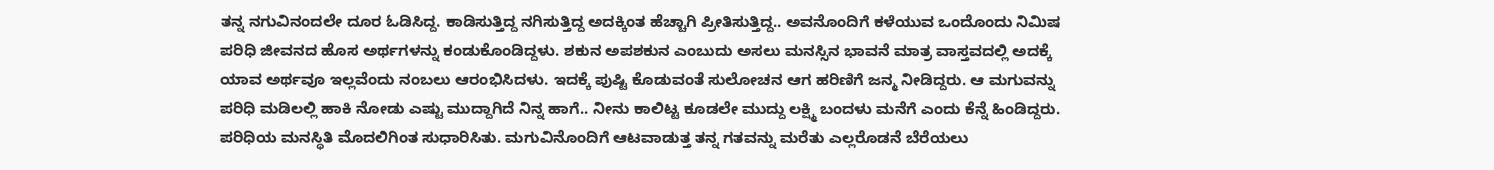ತನ್ನ ನಗುವಿನಂದಲೇ ದೂರ ಓಡಿಸಿದ್ದ. ಕಾಡಿಸುತ್ತಿದ್ದ ನಗಿಸುತ್ತಿದ್ದ ಅದಕ್ಕಿಂತ ಹೆಚ್ಚಾಗಿ ಪ್ರೀತಿಸುತ್ತಿದ್ದ.. ಅವನೊಂದಿಗೆ ಕಳೆಯುವ ಒಂದೊಂದು ನಿಮಿಷ ಪರಿಧಿ ಜೀವನದ ಹೊಸ ಅರ್ಥಗಳನ್ನು ಕಂಡುಕೊಂಡಿದ್ದಳು. ಶಕುನ ಅಪಶಕುನ ಎಂಬುದು ಅಸಲು ಮನಸ್ಸಿನ ಭಾವನೆ ಮಾತ್ರ ವಾಸ್ತವದಲ್ಲಿ ಅದಕ್ಕೆ ಯಾವ ಅರ್ಥವೂ ಇಲ್ಲವೆಂದು ನಂಬಲು ಆರಂಭಿಸಿದಳು. ಇದಕ್ಕೆ ಪುಷ್ಟಿ ಕೊಡುವಂತೆ ಸುಲೋಚನ ಆಗ ಹರಿಣಿಗೆ ಜನ್ಮ ನೀಡಿದ್ದರು. ಆ ಮಗುವನ್ನು ಪರಿಧಿ ಮಡಿಲಲ್ಲಿ ಹಾಕಿ ನೋಡು ಎಷ್ಟು ಮುದ್ದಾಗಿದೆ ನಿನ್ನ ಹಾಗೆ.. ನೀನು ಕಾಲಿಟ್ಟ ಕೂಡಲೇ ಮುದ್ದು ಲಕ್ಷ್ಮಿ ಬಂದಳು ಮನೆಗೆ ಎಂದು ಕೆನ್ನೆ ಹಿಂಡಿದ್ದರು. ಪರಿಧಿಯ ಮನಸ್ಥಿತಿ ಮೊದಲಿಗಿಂತ ಸುಧಾರಿಸಿತು. ಮಗುವಿನೊಂದಿಗೆ ಆಟವಾಡುತ್ತ ತನ್ನ ಗತವನ್ನು ಮರೆತು ಎಲ್ಲರೊಡನೆ ಬೆರೆಯಲು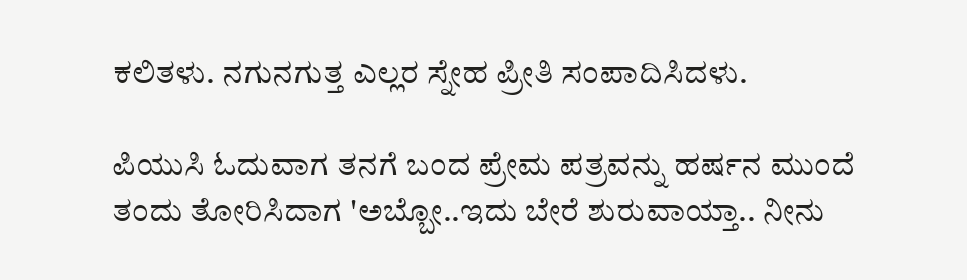ಕಲಿತಳು‌. ನಗುನಗುತ್ತ ಎಲ್ಲರ ಸ್ನೇಹ ಪ್ರೀತಿ ಸಂಪಾದಿಸಿದಳು.

ಪಿಯುಸಿ ಓದುವಾಗ ತನಗೆ ಬಂದ ಪ್ರೇಮ ಪತ್ರವನ್ನು ಹರ್ಷನ ಮುಂದೆ ತಂದು ತೋರಿಸಿದಾಗ 'ಅಬ್ಬೋ..ಇದು ಬೇರೆ ಶುರುವಾಯ್ತಾ.. ನೀನು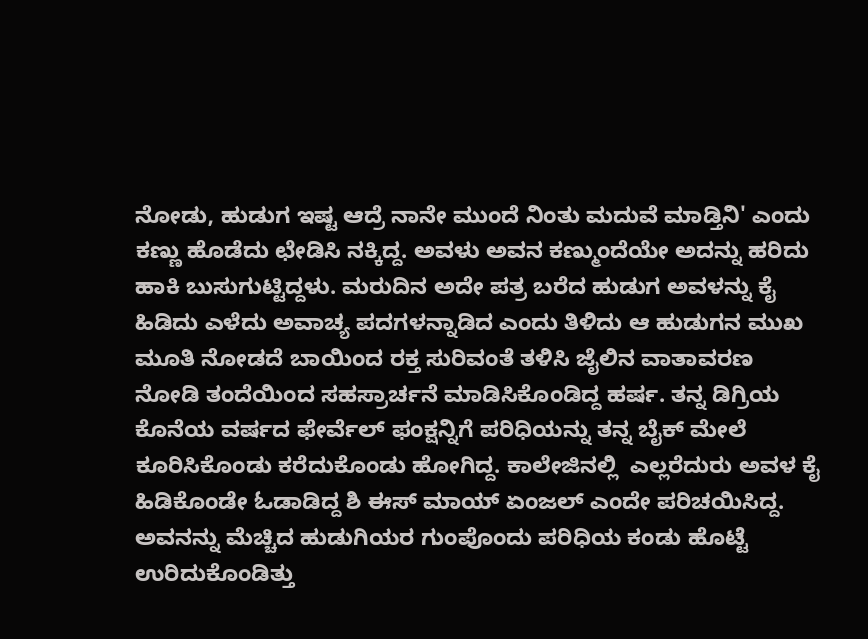ನೋಡು, ಹುಡುಗ ಇಷ್ಟ ಆದ್ರೆ ನಾನೇ ಮುಂದೆ ನಿಂತು ಮದುವೆ ಮಾಡ್ತಿನಿ' ಎಂದು ಕಣ್ಣು ಹೊಡೆದು ಛೇಡಿಸಿ ನಕ್ಕಿದ್ದ. ಅವಳು ಅವನ ಕಣ್ಮುಂದೆಯೇ ಅದನ್ನು ಹರಿದು ಹಾಕಿ ಬುಸುಗುಟ್ಟಿದ್ದಳು. ಮರುದಿನ ಅದೇ ಪತ್ರ ಬರೆದ ಹುಡುಗ ಅವಳನ್ನು ಕೈ ಹಿಡಿದು ಎಳೆದು ಅವಾಚ್ಯ ಪದಗಳನ್ನಾಡಿದ ಎಂದು ತಿಳಿದು ಆ ಹುಡುಗನ ಮುಖ ಮೂತಿ ನೋಡದೆ ಬಾಯಿಂದ ರಕ್ತ ಸುರಿವಂತೆ ತಳಿಸಿ ಜೈಲಿನ ವಾತಾವರಣ ನೋಡಿ ತಂದೆಯಿಂದ ಸಹಸ್ರಾರ್ಚನೆ ಮಾಡಿಸಿಕೊಂಡಿದ್ದ ಹರ್ಷ. ತನ್ನ ಡಿಗ್ರಿಯ ಕೊನೆಯ ವರ್ಷದ ಫೇರ್ವೆಲ್ ಫಂಕ್ಷನ್ನಿಗೆ ಪರಿಧಿಯನ್ನು ತನ್ನ ಬೈಕ್ ಮೇಲೆ ಕೂರಿಸಿಕೊಂಡು ಕರೆದುಕೊಂಡು ಹೋಗಿದ್ದ. ಕಾಲೇಜಿನಲ್ಲಿ  ಎಲ್ಲರೆದುರು ಅವಳ ಕೈ ಹಿಡಿಕೊಂಡೇ ಓಡಾಡಿದ್ದ ಶಿ ಈಸ್ ಮಾಯ್ ಏಂಜಲ್ ಎಂದೇ ಪರಿಚಯಿಸಿದ್ದ. ಅವನನ್ನು ಮೆಚ್ಚಿದ ಹುಡುಗಿಯರ ಗುಂಪೊಂದು ಪರಿಧಿಯ ಕಂಡು ಹೊಟ್ಟೆ ಉರಿದುಕೊಂಡಿತ್ತು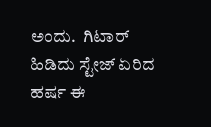ಅಂದು.  ಗಿಟಾರ್ ಹಿಡಿದು ಸ್ಟೇಜ್ ಏರಿದ ಹರ್ಷ ಈ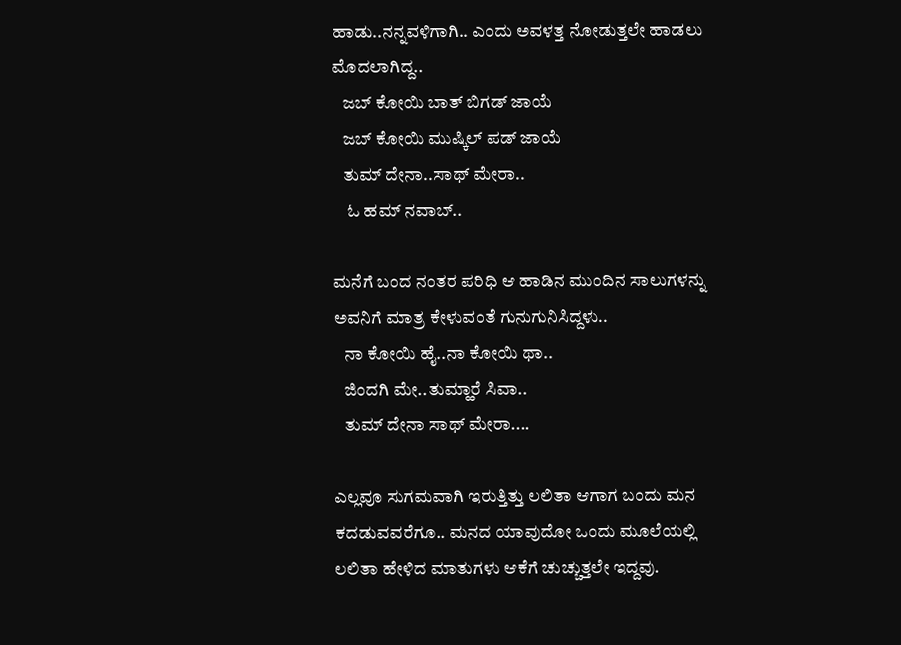ಹಾಡು..ನನ್ನವಳಿಗಾಗಿ.. ಎಂದು ಅವಳತ್ತ ನೋಡುತ್ತಲೇ ಹಾಡಲು ಮೊದಲಾಗಿದ್ದ..
   ಜಬ್ ಕೋಯಿ ಬಾತ್ ಬಿಗಡ್ ಜಾಯೆ
   ಜಬ್ ಕೋಯಿ ಮುಷ್ಕಿಲ್ ಪಡ್ ಜಾಯೆ
   ತುಮ್ ದೇನಾ..ಸಾಥ್ ಮೇರಾ..
    ಓ ಹಮ್ ನವಾಬ್..

ಮನೆಗೆ ಬಂದ ನಂತರ ಪರಿಧಿ ಆ ಹಾಡಿನ ಮುಂದಿನ ಸಾಲುಗಳನ್ನು ಅವನಿಗೆ ಮಾತ್ರ ಕೇಳುವಂತೆ ಗುನುಗುನಿಸಿದ್ದಳು..
   ನಾ ಕೋಯಿ ಹೈ..ನಾ ಕೋಯಿ ಥಾ..
   ಜಿಂದಗಿ ಮೇ..ತುಮ್ಹಾರೆ ಸಿವಾ..
   ತುಮ್ ದೇನಾ ಸಾಥ್ ಮೇರಾ....

ಎಲ್ಲವೂ ಸುಗಮವಾಗಿ ಇರುತ್ತಿತ್ತು ಲಲಿತಾ ಆಗಾಗ ಬಂದು ಮನ ಕದಡುವವರೆಗೂ.. ಮನದ ಯಾವುದೋ ಒಂದು ಮೂಲೆಯಲ್ಲಿ ಲಲಿತಾ ಹೇಳಿದ ಮಾತುಗಳು ಆಕೆಗೆ ಚುಚ್ಚುತ್ತಲೇ ಇದ್ದವು.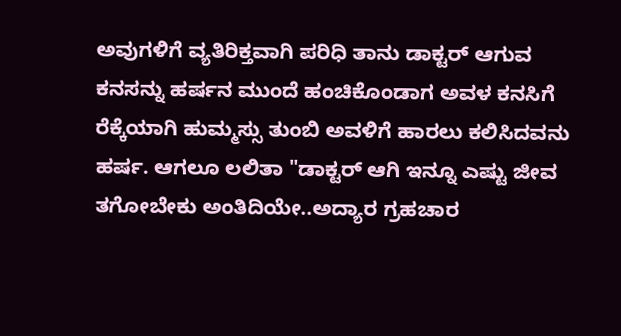ಅವುಗಳಿಗೆ ವ್ಯತಿರಿಕ್ತವಾಗಿ ಪರಿಧಿ ತಾನು ಡಾಕ್ಟರ್ ಆಗುವ ಕನಸನ್ನು ಹರ್ಷನ ಮುಂದೆ ಹಂಚಿಕೊಂಡಾಗ ಅವಳ ಕನಸಿಗೆ ರೆಕ್ಕೆಯಾಗಿ ಹುಮ್ಮಸ್ಸು ತುಂಬಿ ಅವಳಿಗೆ ಹಾರಲು ಕಲಿಸಿದವನು ಹರ್ಷ. ಆಗಲೂ ಲಲಿತಾ "ಡಾಕ್ಟರ್ ಆಗಿ ಇನ್ನೂ ಎಷ್ಟು ಜೀವ ತಗೋಬೇಕು ಅಂತಿದಿಯೇ..ಅದ್ಯಾರ ಗ್ರಹಚಾರ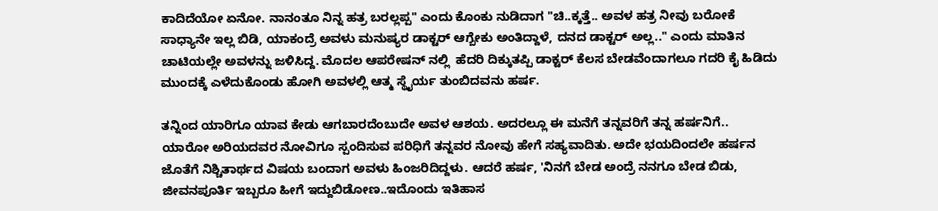ಕಾದಿದೆಯೋ ಏನೋ. ನಾನಂತೂ ನಿನ್ನ ಹತ್ರ ಬರಲ್ಲಪ್ಪ" ಎಂದು ಕೊಂಕು ನುಡಿದಾಗ "ಚಿ..ಕ್ಕತ್ತೆ.. ಅವಳ ಹತ್ರ ನೀವು ಬರೋಕೆ ಸಾಧ್ಯಾನೇ ಇಲ್ಲ ಬಿಡಿ, ಯಾಕಂದ್ರೆ ಅವಳು ಮನುಷ್ಯರ ಡಾಕ್ಟರ್ ಆಗ್ಬೇಕು ಅಂತಿದ್ದಾಳೆ, ದನದ ಡಾಕ್ಟರ್ ಅಲ್ಲ.." ಎಂದು ಮಾತಿನ ಚಾಟಿಯಲ್ಲೇ ಅವಳನ್ನು ಜಳಿಸಿದ್ದ. ಮೊದಲ ಆಪರೇಷನ್ ನಲ್ಲಿ  ಹೆದರಿ ದಿಕ್ಕುತಪ್ಪಿ ಡಾಕ್ಟರ್ ಕೆಲಸ ಬೇಡವೆಂದಾಗಲೂ ಗದರಿ ಕೈ ಹಿಡಿದು ಮುಂದಕ್ಕೆ ಎಳೆದುಕೊಂಡು ಹೋಗಿ ಅವಳಲ್ಲಿ ಆತ್ಮ ಸ್ಥೈರ್ಯ ತುಂಬಿದವನು ಹರ್ಷ.

ತನ್ನಿಂದ ಯಾರಿಗೂ ಯಾವ ಕೇಡು ಆಗಬಾರದೆಂಬುದೇ ಅವಳ ಆಶಯ. ಅದರಲ್ಲೂ ಈ ಮನೆಗೆ ತನ್ನವರಿಗೆ ತನ್ನ ಹರ್ಷನಿಗೆ.. ಯಾರೋ ಅರಿಯದವರ ನೋವಿಗೂ ಸ್ಪಂದಿಸುವ ಪರಿಧಿಗೆ ತನ್ನವರ ನೋವು ಹೇಗೆ ಸಹ್ಯವಾದಿತು. ಅದೇ ಭಯದಿಂದಲೇ ಹರ್ಷನ ಜೊತೆಗೆ ನಿಶ್ಚಿತಾರ್ಥದ ವಿಷಯ ಬಂದಾಗ ಅವಳು ಹಿಂಜರಿದಿದ್ದಳು. ಆದರೆ ಹರ್ಷ, 'ನಿನಗೆ ಬೇಡ ಅಂದ್ರೆ ನನಗೂ ಬೇಡ ಬಿಡು, ಜೀವನಪೂರ್ತಿ ಇಬ್ಬರೂ ಹೀಗೆ ಇದ್ದುಬಿಡೋಣ..ಇದೊಂದು ಇತಿಹಾಸ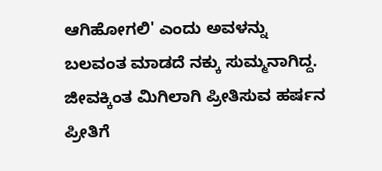ಆಗಿಹೋಗಲಿ' ಎಂದು ಅವಳನ್ನು ಬಲವಂತ ಮಾಡದೆ ನಕ್ಕು ಸುಮ್ಮನಾಗಿದ್ದ. ಜೀವಕ್ಕಿಂತ ಮಿಗಿಲಾಗಿ ಪ್ರೀತಿಸುವ ಹರ್ಷನ ಪ್ರೀತಿಗೆ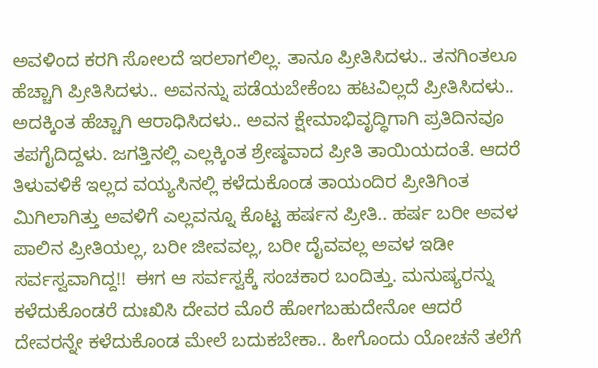ಅವಳಿಂದ ಕರಗಿ ಸೋಲದೆ ಇರಲಾಗಲಿಲ್ಲ. ತಾನೂ ಪ್ರೀತಿಸಿದಳು.. ತನಗಿಂತಲೂ ಹೆಚ್ಚಾಗಿ ಪ್ರೀತಿಸಿದಳು.. ಅವನನ್ನು ಪಡೆಯಬೇಕೆಂಬ ಹಟವಿಲ್ಲದೆ ಪ್ರೀತಿಸಿದಳು.. ಅದಕ್ಕಿಂತ ಹೆಚ್ಚಾಗಿ ಆರಾಧಿಸಿದಳು.. ಅವನ ಕ್ಷೇಮಾಭಿವೃದ್ಧಿಗಾಗಿ ಪ್ರತಿದಿನವೂ ತಪಗೈದಿದ್ದಳು. ಜಗತ್ತಿನಲ್ಲಿ ಎಲ್ಲಕ್ಕಿಂತ ಶ್ರೇಷ್ಠವಾದ ಪ್ರೀತಿ ತಾಯಿಯದಂತೆ. ಆದರೆ ತಿಳುವಳಿಕೆ ಇಲ್ಲದ ವಯ್ಯಸಿನಲ್ಲಿ ಕಳೆದುಕೊಂಡ ತಾಯಂದಿರ ಪ್ರೀತಿಗಿಂತ ಮಿಗಿಲಾಗಿತ್ತು ಅವಳಿಗೆ ಎಲ್ಲವನ್ನೂ ಕೊಟ್ಟ ಹರ್ಷನ ಪ್ರೀತಿ.. ಹರ್ಷ ಬರೀ ಅವಳ ಪಾಲಿನ ಪ್ರೀತಿಯಲ್ಲ, ಬರೀ ಜೀವವಲ್ಲ, ಬರೀ ದೈವವಲ್ಲ ಅವಳ ಇಡೀ ಸರ್ವಸ್ವವಾಗಿದ್ದ!!  ಈಗ ಆ ಸರ್ವಸ್ವಕ್ಕೆ ಸಂಚಕಾರ ಬಂದಿತ್ತು. ಮನುಷ್ಯರನ್ನು ಕಳೆದುಕೊಂಡರೆ ದುಃಖಿಸಿ ದೇವರ ಮೊರೆ ಹೋಗಬಹುದೇನೋ ಆದರೆ ದೇವರನ್ನೇ ಕಳೆದುಕೊಂಡ ಮೇಲೆ ಬದುಕಬೇಕಾ.. ಹೀಗೊಂದು ಯೋಚನೆ ತಲೆಗೆ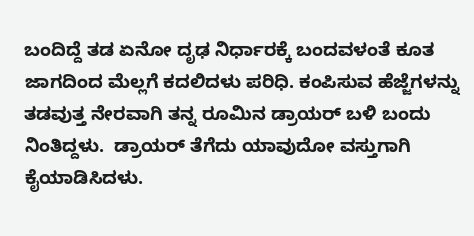ಬಂದಿದ್ದೆ ತಡ ಏನೋ ದೃಢ ನಿರ್ಧಾರಕ್ಕೆ ಬಂದವಳಂತೆ ಕೂತ ಜಾಗದಿಂದ ಮೆಲ್ಲಗೆ ಕದಲಿದಳು ಪರಿಧಿ. ಕಂಪಿಸುವ ಹೆಜ್ಜೆಗಳನ್ನು ತಡವುತ್ತ ನೇರವಾಗಿ ತನ್ನ ರೂಮಿನ ಡ್ರಾಯರ್ ಬಳಿ ಬಂದು ನಿಂತಿದ್ದಳು.  ಡ್ರಾಯರ್ ತೆಗೆದು ಯಾವುದೋ ವಸ್ತುಗಾಗಿ ಕೈಯಾಡಿಸಿದಳು.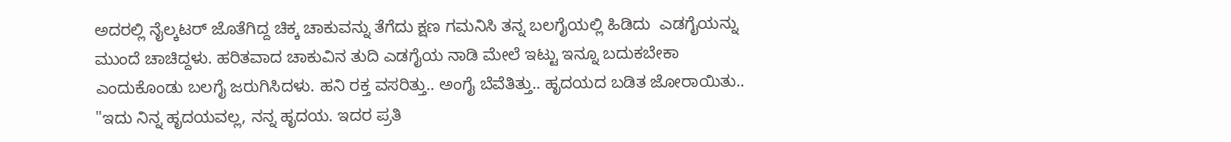ಅದರಲ್ಲಿ ನೈಲ್ಕಟರ್ ಜೊತೆಗಿದ್ದ ಚಿಕ್ಕ ಚಾಕುವನ್ನು ತೆಗೆದು ಕ್ಷಣ ಗಮನಿಸಿ ತನ್ನ ಬಲಗೈಯಲ್ಲಿ ಹಿಡಿದು  ಎಡಗೈಯನ್ನು ಮುಂದೆ ಚಾಚಿದ್ದಳು. ಹರಿತವಾದ ಚಾಕುವಿನ ತುದಿ ಎಡಗೈಯ ನಾಡಿ ಮೇಲೆ ಇಟ್ಟು ಇನ್ನೂ ಬದುಕಬೇಕಾ ಎಂದುಕೊಂಡು ಬಲಗೈ ಜರುಗಿಸಿದಳು. ಹನಿ ರಕ್ತ ವಸರಿತ್ತು.. ಅಂಗೈ ಬೆವೆತಿತ್ತು.. ಹೃದಯದ ಬಡಿತ ಜೋರಾಯಿತು.. "ಇದು ನಿನ್ನ ಹೃದಯವಲ್ಲ, ನನ್ನ ಹೃದಯ. ಇದರ ಪ್ರತಿ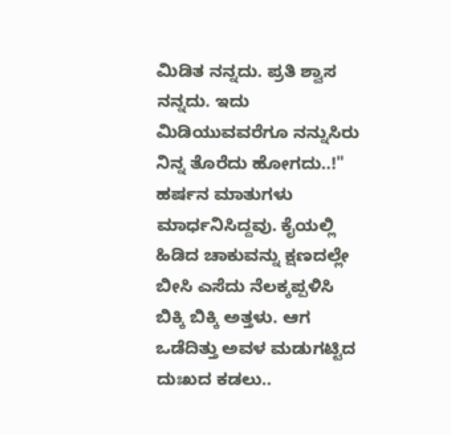ಮಿಡಿತ ನನ್ನದು. ಪ್ರತಿ ಶ್ವಾಸ ನನ್ನದು. ಇದು ಮಿಡಿಯುವವರೆಗೂ ನನ್ನುಸಿರು ನಿನ್ನ ತೊರೆದು ಹೋಗದು..!" ಹರ್ಷನ ಮಾತುಗಳು ಮಾರ್ಧನಿಸಿದ್ದವು. ಕೈಯಲ್ಲಿ ಹಿಡಿದ ಚಾಕುವನ್ನು ಕ್ಷಣದಲ್ಲೇ ಬೀಸಿ ಎಸೆದು ನೆಲಕ್ಕಪ್ಪಳಿಸಿ ಬಿಕ್ಕಿ ಬಿಕ್ಕಿ ಅತ್ತಳು. ಆಗ ಒಡೆದಿತ್ತು ಅವಳ ಮಡುಗಟ್ಟಿದ ದುಃಖದ ಕಡಲು..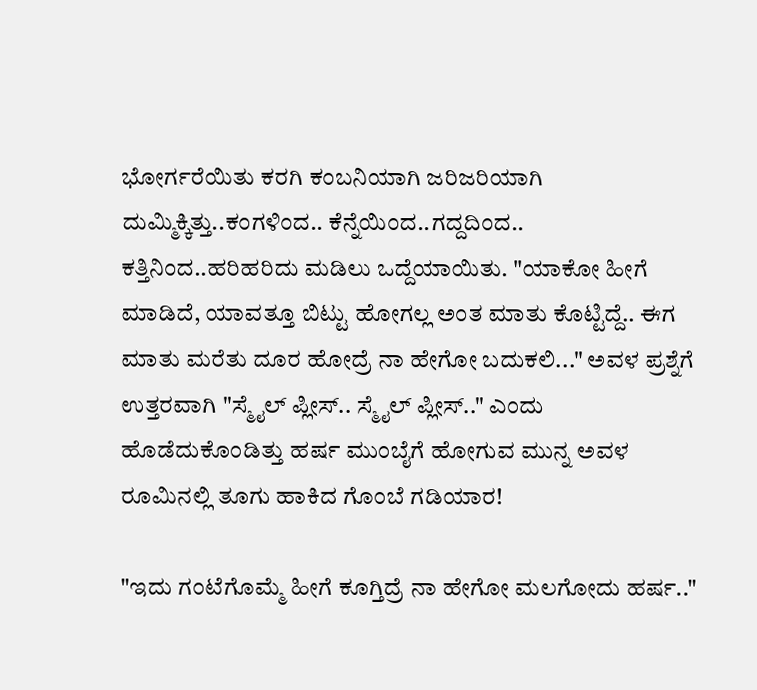ಭೋರ್ಗರೆಯಿತು ಕರಗಿ ಕಂಬನಿಯಾಗಿ ಜರಿಜರಿಯಾಗಿ ದುಮ್ಮಿಕ್ಕಿತ್ತು..ಕಂಗಳಿಂದ.. ಕೆನ್ನೆಯಿಂದ..ಗದ್ದದಿಂದ.. ಕತ್ತಿನಿಂದ..ಹರಿಹರಿದು ಮಡಿಲು ಒದ್ದೆಯಾಯಿತು. "ಯಾಕೋ ಹೀಗೆ ಮಾಡಿದೆ, ಯಾವತ್ತೂ ಬಿಟ್ಟು ಹೋಗಲ್ಲ ಅಂತ ಮಾತು ಕೊಟ್ಟಿದ್ದೆ.. ಈಗ ಮಾತು ಮರೆತು ದೂರ ಹೋದ್ರೆ ನಾ ಹೇಗೋ ಬದುಕಲಿ..." ಅವಳ ಪ್ರಶ್ನೆಗೆ ಉತ್ತರವಾಗಿ "ಸ್ಮೈಲ್ ಪ್ಲೀಸ್.. ಸ್ಮೈಲ್ ಪ್ಲೀಸ್.." ಎಂದು ಹೊಡೆದುಕೊಂಡಿತ್ತು ಹರ್ಷ ಮುಂಬೈಗೆ ಹೋಗುವ ಮುನ್ನ ಅವಳ ರೂಮಿನಲ್ಲಿ ತೂಗು ಹಾಕಿದ ಗೊಂಬೆ ಗಡಿಯಾರ!

"ಇದು ಗಂಟೆಗೊಮ್ಮೆ ಹೀಗೆ ಕೂಗ್ತಿದ್ರೆ ನಾ ಹೇಗೋ ಮಲಗೋದು ಹರ್ಷ.."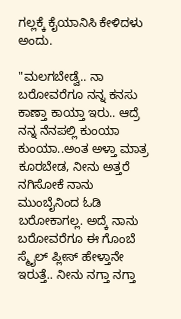ಗಲ್ಲಕ್ಕೆ ಕೈಯಾನಿಸಿ ಕೇಳಿದಳು ಅಂದು‌.

"ಮಲಗಬೇಡ್ವೆ.. ನಾ ಬರೋವರೆಗೂ ನನ್ನ ಕನಸು ಕಾಣ್ತಾ ಕಾಯ್ತಾ ಇರು.. ಆದ್ರೆ ನನ್ನ ನೆನಪಲ್ಲಿ ಕುಂಯಾ ಕುಂಯಾ..ಅಂತ ಅಳ್ತಾ ಮಾತ್ರ ಕೂರಬೇಡ, ನೀನು ಅತ್ತರೆ ನಗಿಸೋಕೆ ನಾನು ಮುಂಬೈನಿಂದ ಓಡಿ ಬರೋಕಾಗಲ್ಲ‌. ಅದ್ಕೆ ನಾನು ಬರೋವರೆಗೂ ಈ ಗೊಂಬೆ ಸ್ಮೈಲ್ ಪ್ಲೀಸ್ ಹೇಳ್ತಾನೇ ಇರುತ್ತೆ.. ನೀನು ನಗ್ತಾ ನಗ್ತಾ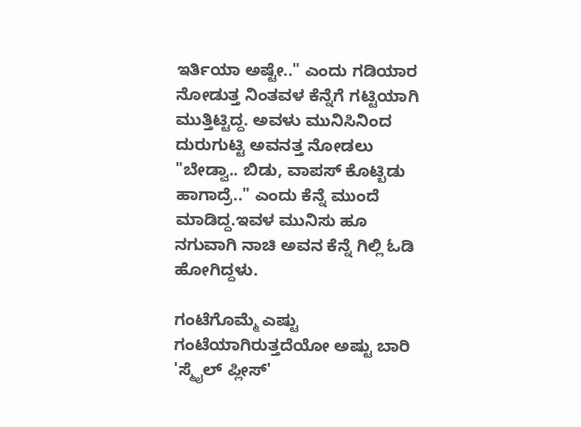ಇರ್ತಿಯಾ ಅಷ್ಟೇ.." ಎಂದು ಗಡಿಯಾರ ನೋಡುತ್ತ ನಿಂತವಳ ಕೆನ್ನೆಗೆ ಗಟ್ಟಿಯಾಗಿ ಮುತ್ತಿಟ್ಟಿದ್ದ. ಅವಳು ಮುನಿಸಿನಿಂದ ದುರುಗುಟ್ಟಿ ಅವನತ್ತ ನೋಡಲು "ಬೇಡ್ವಾ.. ಬಿಡು, ವಾಪಸ್ ಕೊಟ್ಬಿಡು ಹಾಗಾದ್ರೆ.." ಎಂದು ಕೆನ್ನೆ ಮುಂದೆ ಮಾಡಿದ್ದ.ಇವಳ ಮುನಿಸು ಹೂ ನಗುವಾಗಿ ನಾಚಿ ಅವನ ಕೆನ್ನೆ ಗಿಲ್ಲಿ ಓಡಿ ಹೋಗಿದ್ದಳು.

ಗಂಟೆಗೊಮ್ಮೆ ಎಷ್ಟು ಗಂಟೆಯಾಗಿರುತ್ತದೆಯೋ ಅಷ್ಟು ಬಾರಿ 'ಸ್ಮೈಲ್ ಪ್ಲೀಸ್'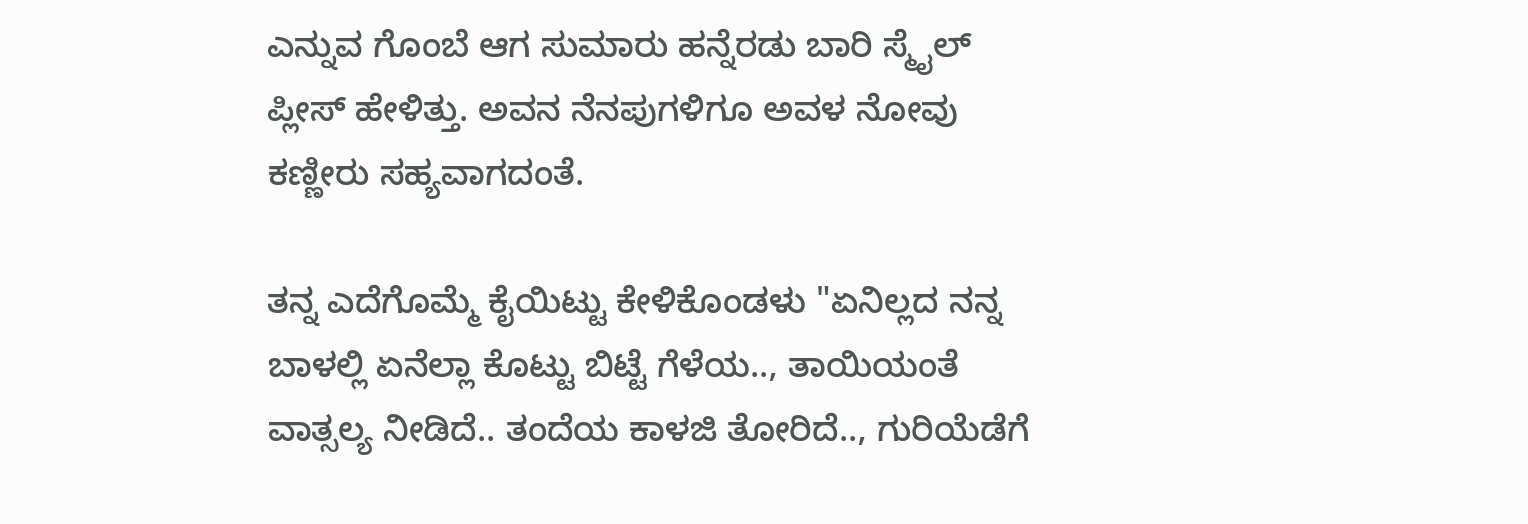ಎನ್ನುವ ಗೊಂಬೆ ಆಗ ಸುಮಾರು ಹನ್ನೆರಡು ಬಾರಿ ಸ್ಮೈಲ್ ಪ್ಲೀಸ್ ಹೇಳಿತ್ತು. ಅವನ ನೆನಪುಗಳಿಗೂ ಅವಳ ನೋವು ಕಣ್ಣೀರು ಸಹ್ಯವಾಗದಂತೆ.

ತನ್ನ ಎದೆಗೊಮ್ಮೆ ಕೈಯಿಟ್ಟು ಕೇಳಿಕೊಂಡಳು "ಏನಿಲ್ಲದ ನನ್ನ ಬಾಳಲ್ಲಿ ಏನೆಲ್ಲಾ ಕೊಟ್ಟು ಬಿಟ್ಟೆ ಗೆಳೆಯ.., ತಾಯಿಯಂತೆ ವಾತ್ಸಲ್ಯ ನೀಡಿದೆ.. ತಂದೆಯ ಕಾಳಜಿ ತೋರಿದೆ.., ಗುರಿಯೆಡೆಗೆ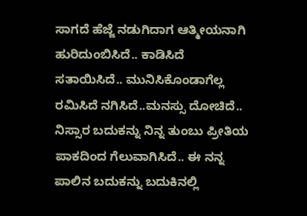ಸಾಗದೆ ಹೆಜ್ಜೆ ನಡುಗಿದಾಗ ಆತ್ಮೀಯನಾಗಿ ಹುರಿದುಂಬಿಸಿದೆ.. ಕಾಡಿಸಿದೆ ಸತಾಯಿಸಿದೆ.. ಮುನಿಸಿಕೊಂಡಾಗೆಲ್ಲ ರಮಿಸಿದೆ ನಗಿಸಿದೆ..ಮನಸ್ಸು ದೋಚಿದೆ.. ನಿಸ್ಸಾರ ಬದುಕನ್ನು ನಿನ್ನ ತುಂಬು ಪ್ರೀತಿಯ ಪಾಕದಿಂದ ಗೆಲುವಾಗಿಸಿದೆ.. ಈ ನನ್ನ ಪಾಲಿನ ಬದುಕನ್ನು ಬದುಕಿನಲ್ಲಿ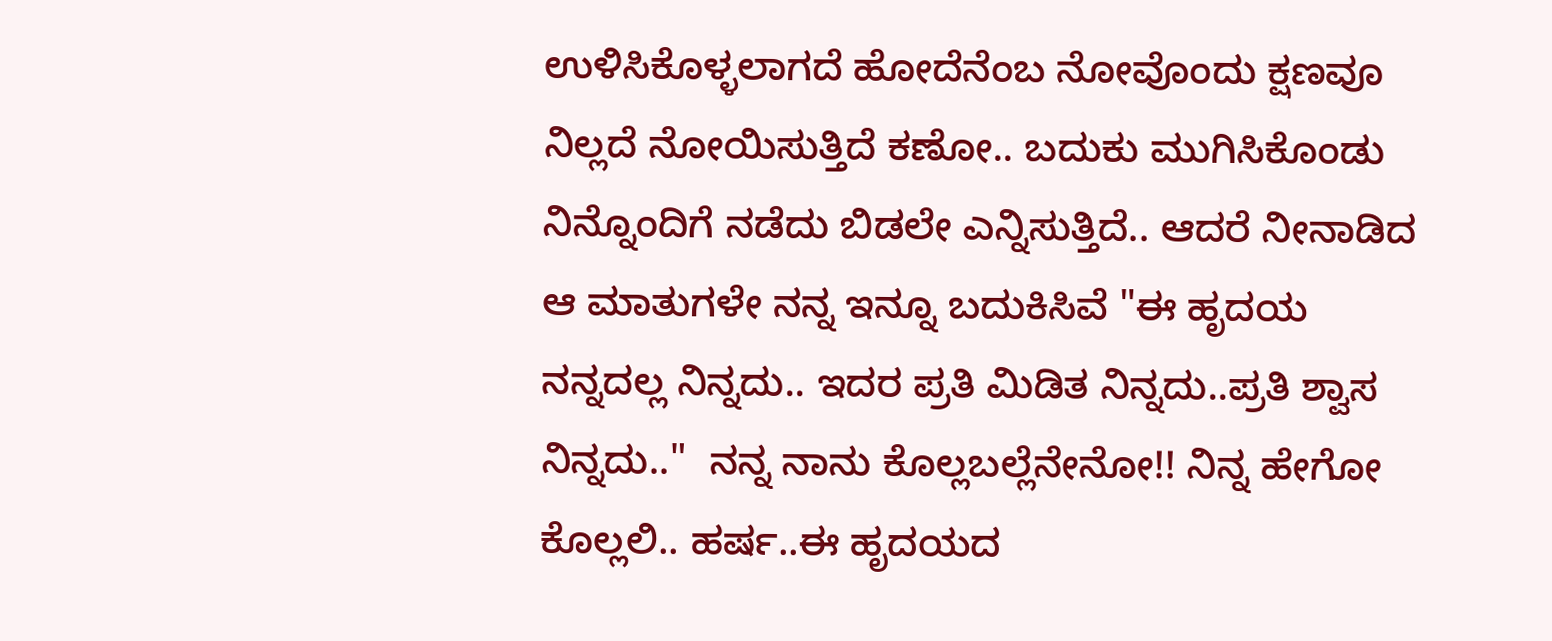ಉಳಿಸಿಕೊಳ್ಳಲಾಗದೆ ಹೋದೆನೆಂಬ ನೋವೊಂದು ಕ್ಷಣವೂ ನಿಲ್ಲದೆ ನೋಯಿಸುತ್ತಿದೆ ಕಣೋ.. ಬದುಕು ಮುಗಿಸಿಕೊಂಡು ನಿನ್ನೊಂದಿಗೆ ನಡೆದು ಬಿಡಲೇ ಎನ್ನಿಸುತ್ತಿದೆ.. ಆದರೆ ನೀನಾಡಿದ ಆ ಮಾತುಗಳೇ ನನ್ನ ಇನ್ನೂ ಬದುಕಿಸಿವೆ "ಈ ಹೃದಯ ನನ್ನದಲ್ಲ ನಿನ್ನದು.. ಇದರ ಪ್ರತಿ ಮಿಡಿತ ನಿನ್ನದು..ಪ್ರತಿ ಶ್ವಾಸ ನಿನ್ನದು.."  ನನ್ನ ನಾನು ಕೊಲ್ಲಬಲ್ಲೆನೇನೋ!! ನಿನ್ನ ಹೇಗೋ ಕೊಲ್ಲಲಿ.. ಹರ್ಷ..ಈ ಹೃದಯದ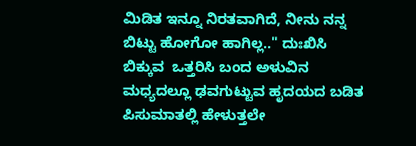ಮಿಡಿತ ಇನ್ನೂ ನಿರತವಾಗಿದೆ, ನೀನು ನನ್ನ ಬಿಟ್ಟು ಹೋಗೋ ಹಾಗಿಲ್ಲ.." ದುಃಖಿಸಿ ಬಿಕ್ಕುವ  ಒತ್ತರಿಸಿ ಬಂದ ಅಳುವಿನ ಮಧ್ಯದಲ್ಲೂ ಢವಗುಟ್ಟುವ ಹೃದಯದ ಬಡಿತ ಪಿಸುಮಾತಲ್ಲಿ ಹೇಳುತ್ತಲೇ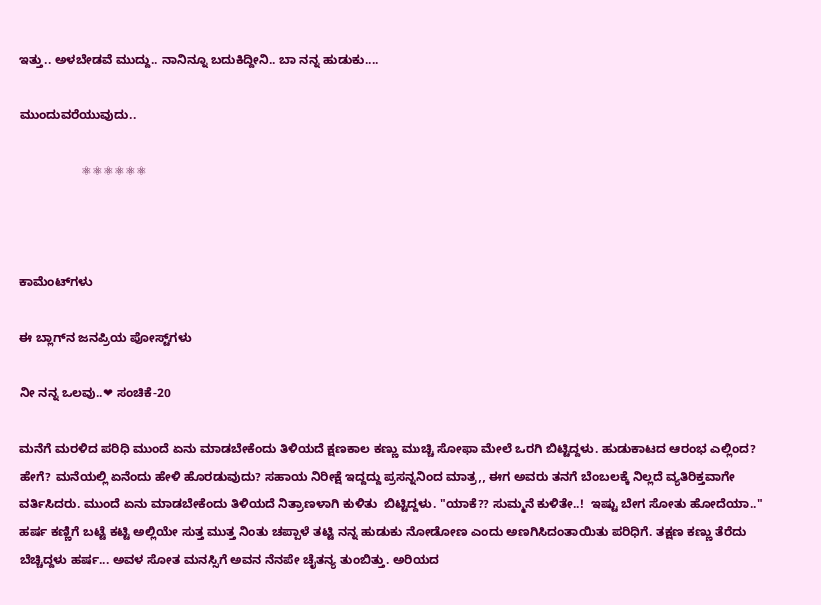ಇತ್ತು.. ಅಳಬೇಡವೆ ಮುದ್ದು.. ನಾನಿನ್ನೂ ಬದುಕಿದ್ದೀನಿ.. ಬಾ ನನ್ನ ಹುಡುಕು....

ಮುಂದುವರೆಯುವುದು..

                  ⚛⚛⚛⚛⚛⚛



ಕಾಮೆಂಟ್‌ಗಳು

ಈ ಬ್ಲಾಗ್‌ನ ಜನಪ್ರಿಯ ಪೋಸ್ಟ್‌ಗಳು

ನೀ ನನ್ನ ಒಲವು..❤ ಸಂಚಿಕೆ-20

ಮನೆಗೆ ಮರಳಿದ ಪರಿಧಿ ಮುಂದೆ ಏನು ಮಾಡಬೇಕೆಂದು ತಿಳಿಯದೆ ಕ್ಷಣಕಾಲ ಕಣ್ಣು ಮುಚ್ಚಿ ಸೋಫಾ ಮೇಲೆ ಒರಗಿ ಬಿಟ್ಟಿದ್ದಳು. ಹುಡುಕಾಟದ ಆರಂಭ ಎಲ್ಲಿಂದ? ಹೇಗೆ? ಮನೆಯಲ್ಲಿ ಏನೆಂದು ಹೇಳಿ ಹೊರಡುವುದು? ಸಹಾಯ ನಿರೀಕ್ಷೆ ಇದ್ದದ್ದು ಪ್ರಸನ್ನನಿಂದ ಮಾತ್ರ,, ಈಗ ಅವರು ತನಗೆ ಬೆಂಬಲಕ್ಕೆ ನಿಲ್ಲದೆ ವ್ಯತಿರಿಕ್ತವಾಗೇ ವರ್ತಿಸಿದರು. ಮುಂದೆ ಏನು ಮಾಡಬೇಕೆಂದು ತಿಳಿಯದೆ ನಿತ್ರಾಣಳಾಗಿ ಕುಳಿತು  ಬಿಟ್ಟಿದ್ದಳು. "ಯಾಕೆ?? ಸುಮ್ಮನೆ ಕುಳಿತೇ..!  ಇಷ್ಟು ಬೇಗ ಸೋತು ಹೋದೆಯಾ.."  ಹರ್ಷ ಕಣ್ಣಿಗೆ ಬಟ್ಟೆ ಕಟ್ಟಿ ಅಲ್ಲಿಯೇ ಸುತ್ತ ಮುತ್ತ ನಿಂತು ಚಪ್ಪಾಳೆ ತಟ್ಟಿ ನನ್ನ ಹುಡುಕು ನೋಡೋಣ ಎಂದು ಅಣಗಿಸಿದಂತಾಯಿತು ಪರಿಧಿಗೆ. ತಕ್ಷಣ ಕಣ್ಣು ತೆರೆದು ಬೆಚ್ಚಿದ್ದಳು ಹರ್ಷ... ಅವಳ ಸೋತ ಮನಸ್ಸಿಗೆ ಅವನ ನೆನಪೇ ಚೈತನ್ಯ ತುಂಬಿತ್ತು. ಅರಿಯದ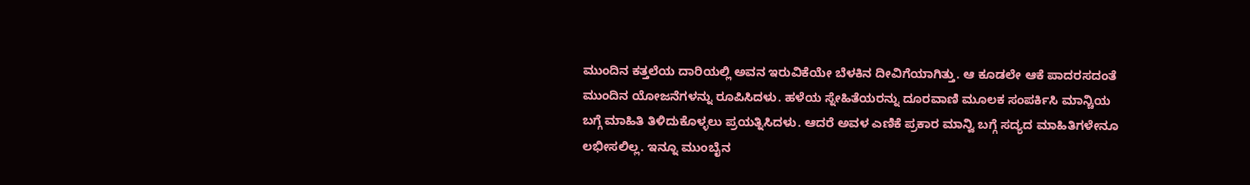ಮುಂದಿನ ಕತ್ತಲೆಯ ದಾರಿಯಲ್ಲಿ ಅವನ ಇರುವಿಕೆಯೇ ಬೆಳಕಿನ ದೀವಿಗೆಯಾಗಿತ್ತು. ಆ ಕೂಡಲೇ ಆಕೆ ಪಾದರಸದಂತೆ ಮುಂದಿನ ಯೋಜನೆಗಳನ್ನು ರೂಪಿಸಿದಳು. ಹಳೆಯ ಸ್ನೇಹಿತೆಯರನ್ನು ದೂರವಾಣಿ ಮೂಲಕ ಸಂಪರ್ಕಿಸಿ ಮಾನ್ಚಿಯ ಬಗ್ಗೆ ಮಾಹಿತಿ ತಿಳಿದುಕೊಳ್ಳಲು ಪ್ರಯತ್ನಿಸಿದಳು. ಆದರೆ ಅವಳ ಎಣಿಕೆ ಪ್ರಕಾರ ಮಾನ್ವಿ ಬಗ್ಗೆ ಸದ್ಯದ ಮಾಹಿತಿಗಳೇನೂ ಲಭೀಸಲಿಲ್ಲ‌. ಇನ್ನೂ ಮುಂಬೈನ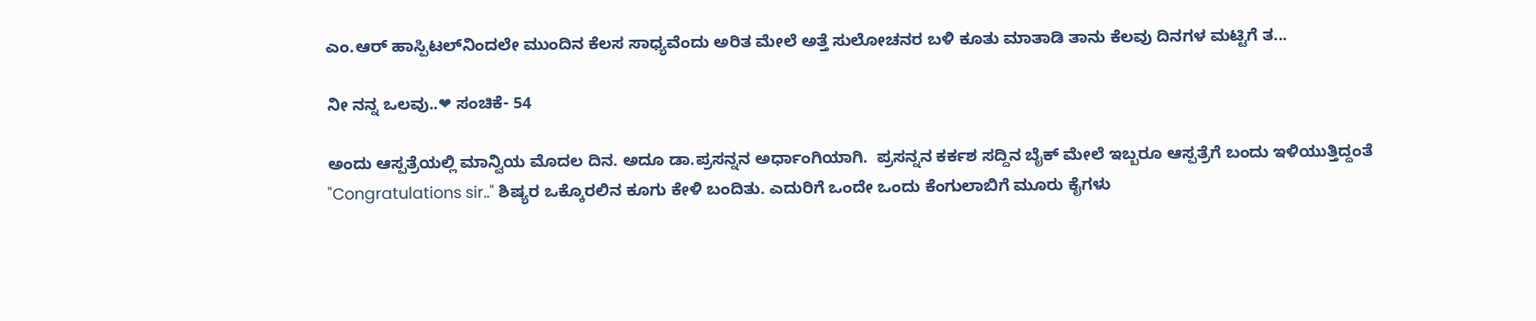ಎಂ.ಆರ್ ಹಾಸ್ಪಿಟಲ್‌ನಿಂದಲೇ ಮುಂದಿನ ಕೆಲಸ ಸಾಧ್ಯವೆಂದು ಅರಿತ ಮೇಲೆ ಅತ್ತೆ ಸುಲೋಚನರ ಬಳಿ ಕೂತು ಮಾತಾಡಿ ತಾನು ಕೆಲವು ದಿನಗಳ ಮಟ್ಟಿಗೆ ತ...

ನೀ ನನ್ನ ಒಲವು..❤ ಸಂಚಿಕೆ- 54

ಅಂದು ಆಸ್ಪತ್ರೆಯಲ್ಲಿ ಮಾನ್ವಿಯ ಮೊದಲ ದಿನ. ಅದೂ ಡಾ.ಪ್ರಸನ್ನನ ಅರ್ಧಾಂಗಿಯಾಗಿ.  ಪ್ರಸನ್ನನ ಕರ್ಕಶ ಸದ್ದಿನ ಬೈಕ್ ಮೇಲೆ ಇಬ್ಬರೂ ಆಸ್ಪತ್ರೆಗೆ ಬಂದು ಇಳಿಯುತ್ತಿದ್ದಂತೆ "Congratulations sir.." ಶಿಷ್ಯರ ಒಕ್ಕೊರಲಿನ ಕೂಗು ಕೇಳಿ ಬಂದಿತು. ಎದುರಿಗೆ ಒಂದೇ ಒಂದು ಕೆಂಗುಲಾಬಿಗೆ ಮೂರು ಕೈಗಳು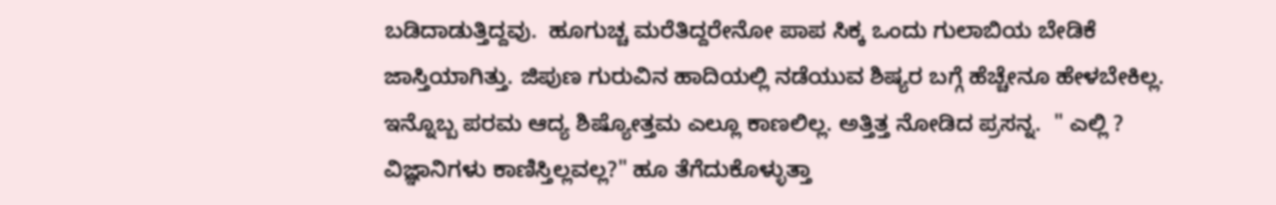ಬಡಿದಾಡುತ್ತಿದ್ದವು.  ಹೂಗುಚ್ಚ ಮರೆತಿದ್ದರೇನೋ ಪಾಪ ಸಿಕ್ಕ ಒಂದು ಗುಲಾಬಿಯ ಬೇಡಿಕೆ ಜಾಸ್ತಿಯಾಗಿತ್ತು‌. ಜಿಪುಣ ಗುರುವಿನ ಹಾದಿಯಲ್ಲಿ ನಡೆಯುವ ಶಿಷ್ಯರ ಬಗ್ಗೆ ಹೆಚ್ಚೇನೂ ಹೇಳಬೇಕಿಲ್ಲ. ಇನ್ನೊಬ್ಬ ಪರಮ ಆದ್ಯ ಶಿಷ್ಯೋತ್ತಮ ಎಲ್ಲೂ ಕಾಣಲಿಲ್ಲ. ಅತ್ತಿತ್ತ ನೋಡಿದ ಪ್ರಸನ್ನ.  " ಎಲ್ಲಿ ? ವಿಜ್ಞಾನಿಗಳು ಕಾಣಿಸ್ತಿಲ್ಲವಲ್ಲ?" ಹೂ ತೆಗೆದುಕೊಳ್ಳುತ್ತಾ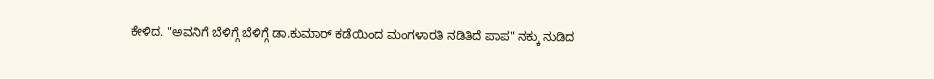ಕೇಳಿದ. "ಅವನಿಗೆ ಬೆಳಿಗ್ಗೆ ಬೆಳಿಗ್ಗೆ ಡಾ.ಕುಮಾರ್ ಕಡೆಯಿಂದ ಮಂಗಳಾರತಿ ನಡಿತಿದೆ ಪಾಪ" ನಕ್ಕು ನುಡಿದ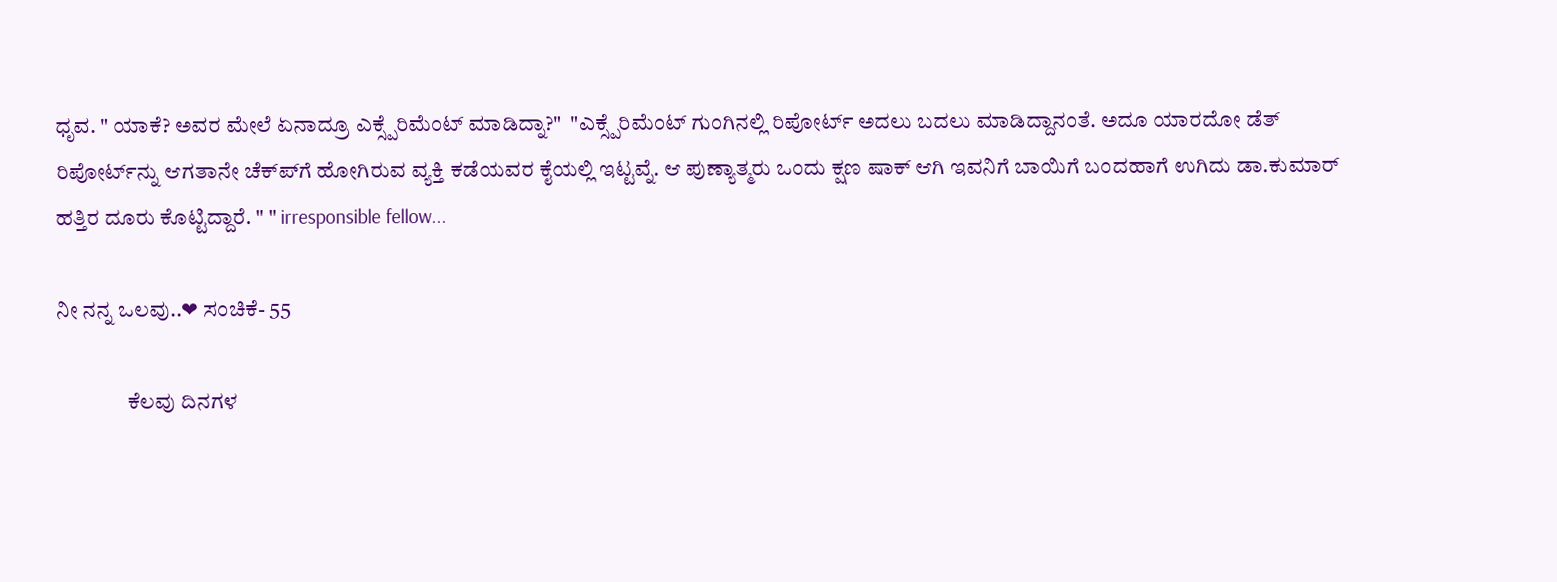ಧೃವ. " ಯಾಕೆ? ಅವರ ಮೇಲೆ ಏನಾದ್ರೂ ಎಕ್ಸ್ಪೆರಿಮೆಂಟ್ ಮಾಡಿದ್ನಾ?"  "ಎಕ್ಸ್ಪೆರಿಮೆಂಟ್ ಗುಂಗಿನಲ್ಲಿ ರಿಪೋರ್ಟ್ ಅದಲು ಬದಲು ಮಾಡಿದ್ದಾನಂತೆ. ಅದೂ ಯಾರದೋ ಡೆತ್ ರಿಪೋರ್ಟ್‌ನ್ನು ಆಗತಾನೇ ಚೆಕ್‌ಪ್‌ಗೆ ಹೋಗಿರುವ ವ್ಯಕ್ತಿ ಕಡೆಯವರ ಕೈಯಲ್ಲಿ ಇಟ್ಟವ್ನೆ‌. ಆ ಪುಣ್ಯಾತ್ಮರು ಒಂದು ಕ್ಷಣ ಷಾಕ್ ಆಗಿ ಇವನಿಗೆ ಬಾಯಿಗೆ ಬಂದಹಾಗೆ ಉಗಿದು ಡಾ.ಕುಮಾರ್ ಹತ್ತಿರ ದೂರು ಕೊಟ್ಟಿದ್ದಾರೆ. " " irresponsible fellow...

ನೀ ನನ್ನ ಒಲವು..❤ ಸಂಚಿಕೆ- 55

                ಕೆಲವು ದಿನಗಳ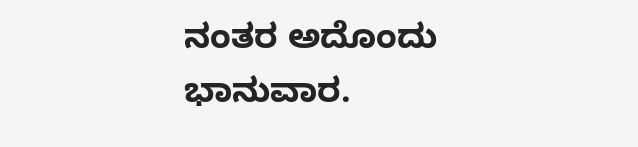ನಂತರ ಅದೊಂದು ಭಾನುವಾರ.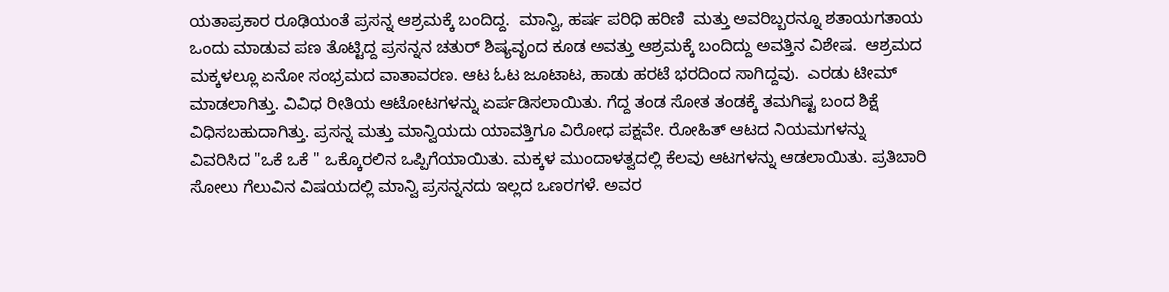ಯತಾಪ್ರಕಾರ ರೂಢಿಯಂತೆ ಪ್ರಸನ್ನ ಆಶ್ರಮಕ್ಕೆ ಬಂದಿದ್ದ.  ಮಾನ್ವಿ, ಹರ್ಷ ಪರಿಧಿ ಹರಿಣಿ  ಮತ್ತು ಅವರಿಬ್ಬರನ್ನೂ ಶತಾಯಗತಾಯ ಒಂದು ಮಾಡುವ ಪಣ ತೊಟ್ಟಿದ್ದ ಪ್ರಸನ್ನನ ಚತುರ್ ಶಿಷ್ಯವೃಂದ ಕೂಡ ಅವತ್ತು ಆಶ್ರಮಕ್ಕೆ ಬಂದಿದ್ದು ಅವತ್ತಿನ ವಿಶೇಷ.  ಆಶ್ರಮದ ಮಕ್ಕಳಲ್ಲೂ ಏನೋ ಸಂಭ್ರಮದ ವಾತಾವರಣ. ಆಟ ಓಟ ಜೂಟಾಟ, ಹಾಡು ಹರಟೆ ಭರದಿಂದ ಸಾಗಿದ್ದವು.  ಎರಡು ಟೀಮ್ ಮಾಡಲಾಗಿತ್ತು. ವಿವಿಧ ರೀತಿಯ ಆಟೋಟಗಳನ್ನು ಏರ್ಪಡಿಸಲಾಯಿತು. ಗೆದ್ದ ತಂಡ ಸೋತ ತಂಡಕ್ಕೆ ತಮಗಿಷ್ಟ ಬಂದ ಶಿಕ್ಷೆ ವಿಧಿಸಬಹುದಾಗಿತ್ತು. ಪ್ರಸನ್ನ ಮತ್ತು ಮಾನ್ವಿಯದು ಯಾವತ್ತಿಗೂ ವಿರೋಧ ಪಕ್ಷವೇ. ರೋಹಿತ್ ಆಟದ ನಿಯಮಗಳನ್ನು ವಿವರಿಸಿದ "ಒಕೆ ಒಕೆ " ಒಕ್ಕೊರಲಿನ ಒಪ್ಪಿಗೆಯಾಯಿತು. ಮಕ್ಕಳ ಮುಂದಾಳತ್ವದಲ್ಲಿ ಕೆಲವು ಆಟಗಳನ್ನು ಆಡಲಾಯಿತು. ಪ್ರತಿಬಾರಿ ಸೋಲು ಗೆಲುವಿನ ವಿಷಯದಲ್ಲಿ ಮಾನ್ವಿ ಪ್ರಸನ್ನನದು ಇಲ್ಲದ ಒಣರಗಳೆ. ಅವರ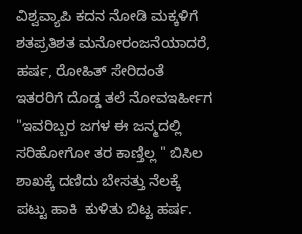ವಿಶ್ವವ್ಯಾಪಿ ಕದನ ನೋಡಿ ಮಕ್ಕಳಿಗೆ ಶತಪ್ರತಿಶತ ಮನೋರಂಜನೆಯಾದರೆ,  ಹರ್ಷ, ರೋಹಿತ್ ಸೇರಿದಂತೆ ಇತರರಿಗೆ ದೊಡ್ಡ ತಲೆ ನೋವಇರ್ಹೀಗ  "ಇವರಿಬ್ಬರ ಜಗಳ ಈ ಜನ್ಮದಲ್ಲಿ ಸರಿಹೋಗೋ ತರ ಕಾಣ್ತಿಲ್ಲ " ಬಿಸಿಲ ಶಾಖಕ್ಕೆ ದಣಿದು ಬೇಸತ್ತು ನೆಲಕ್ಕೆ ಪಟ್ಟು ಹಾಕಿ  ಕುಳಿತು ಬಿಟ್ಟ ಹರ್ಷ.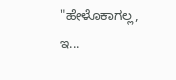"ಹೇಳೊಕಾಗಲ್ಲ, ಇ...